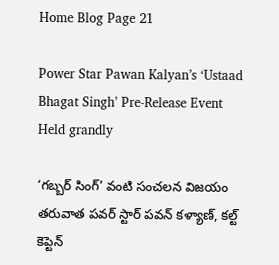Home Blog Page 21

Power Star Pawan Kalyan’s ‘Ustaad Bhagat Singh’ Pre-Release Event Held grandly

‘గబ్బర్ సింగ్’ వంటి సంచలన విజయం తరువాత పవర్ స్టార్ పవన్ కళ్యాణ్, కల్ట్ కెప్టెన్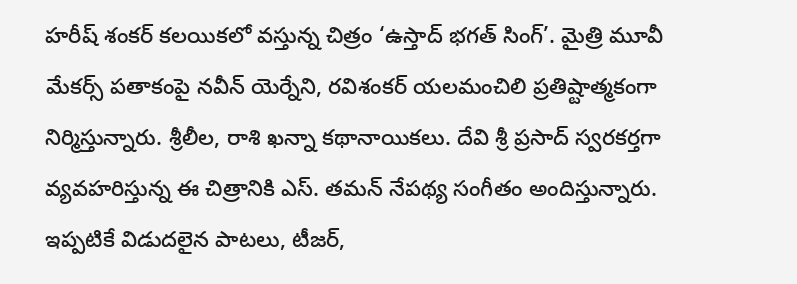హరీష్ శంకర్ కలయికలో వస్తున్న చిత్రం ‘ఉస్తాద్ భగత్ సింగ్’. మైత్రి మూవీ మేకర్స్ పతాకంపై నవీన్ యెర్నేని, రవిశంకర్ యలమంచిలి ప్రతిష్టాత్మకంగా నిర్మిస్తున్నారు. శ్రీలీల, రాశి ఖన్నా కథానాయికలు. దేవి శ్రీ ప్రసాద్ స్వరకర్తగా వ్యవహరిస్తున్న ఈ చిత్రానికి ఎస్. తమన్ నేపథ్య సంగీతం అందిస్తున్నారు. ఇప్పటికే విడుదలైన పాటలు, టీజర్,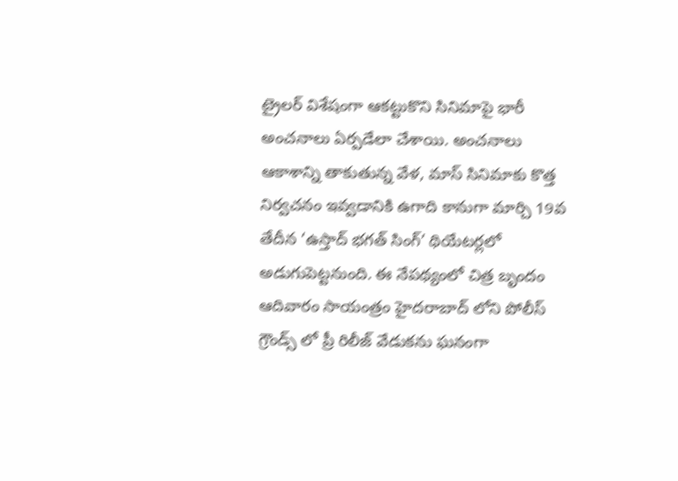ట్రైలర్ విశేషంగా ఆకట్టుకొని సినిమాపై భారీ అంచనాలు ఏర్పడేలా చేశాయి. అంచనాలు ఆకాశాన్ని తాకుతున్న వేళ, మాస్ సినిమాకు కొత్త నిర్వచనం ఇవ్వడానికి ఉగాది కానుగా మార్చి 19వ తేదీన ‘ఉస్తాద్ భగత్ సింగ్’ థియేటర్లలో అడుగుపెట్టనుంది. ఈ నేపథ్యంలో చిత్ర బృందం ఆదివారం సాయంత్రం హైదరాబాద్ లోని పోలీస్ గ్రౌండ్స్ లో ప్రీ రిలీజ్ వేడుకను ఘనంగా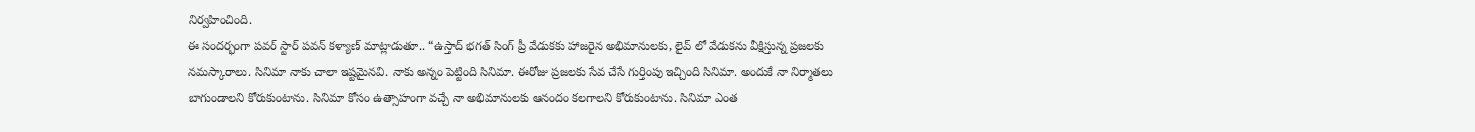నిర్వహించింది.
ఈ సందర్భంగా పవర్ స్టార్ పవన్ కళ్యాణ్ మాట్లాడుతూ.. “ఉస్తాద్ భగత్ సింగ్ ప్రీ వేడుకకు హాజరైన అభిమానులకు, లైవ్ లో వేడుకను వీక్షిస్తున్న ప్రజలకు నమస్కారాలు. సినిమా నాకు చాలా ఇష్టమైనవి. నాకు అన్నం పెట్టింది సినిమా. ఈరోజు ప్రజలకు సేవ చేసే గుర్తింపు ఇచ్చింది సినిమా. అందుకే నా నిర్మాతలు బాగుండాలని కోరుకుంటాను. సినిమా కోసం ఉత్సాహంగా వచ్చే నా అభిమానులకు ఆనందం కలగాలని కోరుకుంటాను. సినిమా ఎంత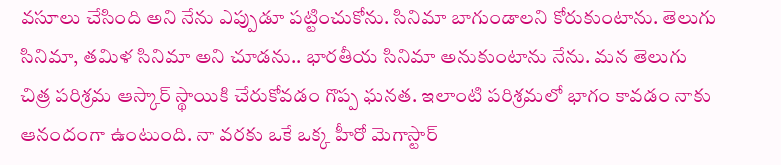వసూలు చేసింది అని నేను ఎప్పుడూ పట్టించుకోను. సినిమా బాగుండాలని కోరుకుంటాను. తెలుగు సినిమా, తమిళ సినిమా అని చూడను.. భారతీయ సినిమా అనుకుంటాను నేను. మన తెలుగు చిత్ర పరిశ్రమ ఆస్కార్ స్థాయికి చేరుకోవడం గొప్ప ఘనత. ఇలాంటి పరిశ్రమలో భాగం కావడం నాకు ఆనందంగా ఉంటుంది. నా వరకు ఒకే ఒక్క హీరో మెగాస్టార్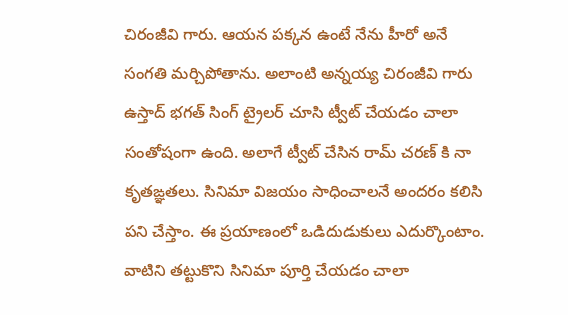చిరంజీవి గారు. ఆయన పక్కన ఉంటే నేను హీరో అనే సంగతి మర్చిపోతాను. అలాంటి అన్నయ్య చిరంజీవి గారు ఉస్తాద్ భగత్ సింగ్ ట్రైలర్ చూసి ట్వీట్ చేయడం చాలా సంతోషంగా ఉంది. అలాగే ట్వీట్ చేసిన రామ్ చరణ్ కి నా కృతఙ్ఞతలు. సినిమా విజయం సాధించాలనే అందరం కలిసి పని చేస్తాం. ఈ ప్రయాణంలో ఒడిదుడుకులు ఎదుర్కొంటాం. వాటిని తట్టుకొని సినిమా పూర్తి చేయడం చాలా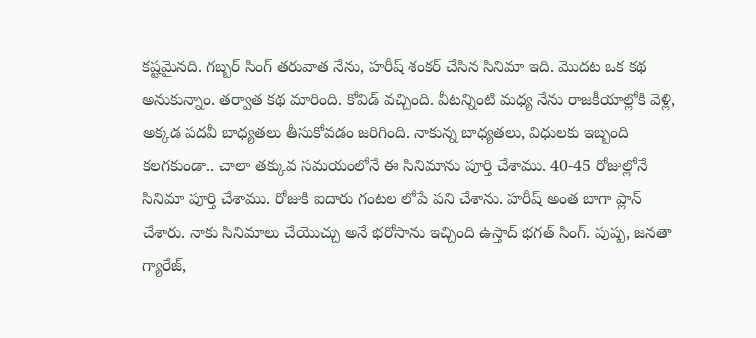కష్టమైనది. గబ్బర్ సింగ్ తరువాత నేను, హరీష్ శంకర్ చేసిన సినిమా ఇది. మొదట ఒక కథ అనుకున్నాం. తర్వాత కథ మారింది. కోవిడ్ వచ్చింది. వీటన్నింటి మధ్య నేను రాజకీయాల్లోకి వెళ్లి, అక్కడ పదవీ బాధ్యతలు తీసుకోవడం జరిగింది. నాకున్న బాధ్యతలు, విధులకు ఇబ్బంది కలగకుండా.. చాలా తక్కువ సమయంలోనే ఈ సినిమాను పూర్తి చేశాము. 40-45 రోజుల్లోనే సినిమా పూర్తి చేశాము. రోజుకి ఐదారు గంటల లోపే పని చేశాను. హరీష్ అంత బాగా ప్లాన్ చేశారు. నాకు సినిమాలు చేయొచ్చు అనే భరోసాను ఇచ్చింది ఉస్తాద్ భగత్ సింగ్. పుష్ప, జనతా గ్యారేజ్,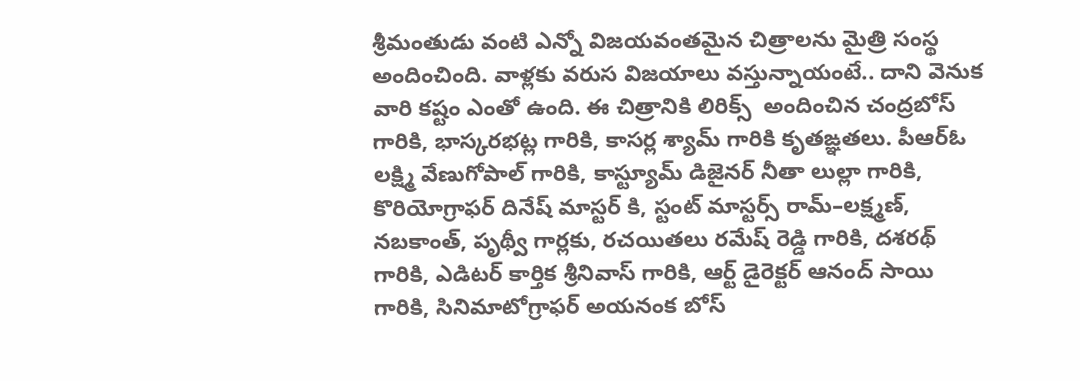శ్రీమంతుడు వంటి ఎన్నో విజయవంతమైన చిత్రాలను మైత్రి సంస్థ అందించింది. వాళ్లకు వరుస విజయాలు వస్తున్నాయంటే.. దాని వెనుక వారి కష్టం ఎంతో ఉంది. ఈ చిత్రానికి లిరిక్స్  అందించిన చంద్రబోస్ గారికి, భాస్కరభట్ల గారికి, కాసర్ల శ్యామ్ గారికి కృతఙ్ఞతలు. పీఆర్ఓ లక్ష్మి వేణుగోపాల్ గారికి, కాస్ట్యూమ్ డిజైనర్ నీతా లుల్లా గారికి, కొరియోగ్రాఫర్ దినేష్ మాస్టర్ కి, స్టంట్ మాస్టర్స్ రామ్–లక్ష్మణ్, నబకాంత్, పృథ్వీ గార్లకు, రచయితలు రమేష్ రెడ్డి గారికి, దశరథ్ గారికి, ఎడిటర్ కార్తిక శ్రీనివాస్ గారికి, ఆర్ట్ డైరెక్టర్ ఆనంద్ సాయి గారికి, సినిమాటోగ్రాఫర్ అయనంక బోస్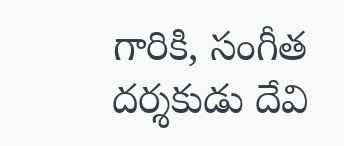గారికి, సంగీత దర్శకుడు దేవి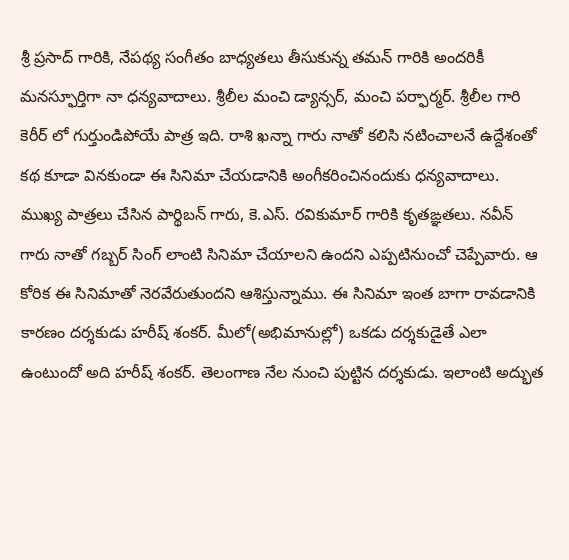శ్రీ ప్రసాద్ గారికి, నేపథ్య సంగీతం బాధ్యతలు తీసుకున్న తమన్ గారికి అందరికీ మనస్ఫూర్తిగా నా ధన్యవాదాలు. శ్రీలీల మంచి డ్యాన్సర్, మంచి పర్ఫార్మర్. శ్రీలీల గారి కెరీర్ లో గుర్తుండిపోయే పాత్ర ఇది. రాశి ఖన్నా గారు నాతో కలిసి నటించాలనే ఉద్దేశంతో కథ కూడా వినకుండా ఈ సినిమా చేయడానికి అంగీకరించినందుకు ధన్యవాదాలు. ముఖ్య పాత్రలు చేసిన పార్థిబన్ గారు, కె.ఎస్. రవికుమార్ గారికి కృతఙ్ఞతలు. నవీన్ గారు నాతో గబ్బర్ సింగ్ లాంటి సినిమా చేయాలని ఉందని ఎప్పటినుంచో చెప్పేవారు. ఆ కోరిక ఈ సినిమాతో నెరవేరుతుందని ఆశిస్తున్నాము. ఈ సినిమా ఇంత బాగా రావడానికి కారణం దర్శకుడు హరీష్ శంకర్. మీలో(అభిమానుల్లో) ఒకడు దర్శకుడైతే ఎలా ఉంటుందో అది హరీష్ శంకర్. తెలంగాణ నేల నుంచి పుట్టిన దర్శకుడు. ఇలాంటి అద్భుత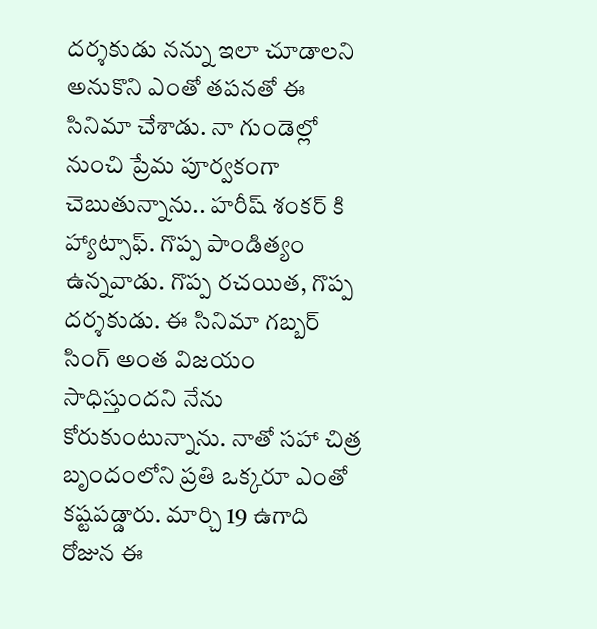దర్శకుడు నన్ను ఇలా చూడాలని అనుకొని ఎంతో తపనతో ఈ సినిమా చేశాడు. నా గుండెల్లో నుంచి ప్రేమ పూర్వకంగా చెబుతున్నాను.. హరీష్ శంకర్ కి హ్యాట్సాఫ్. గొప్ప పాండిత్యం ఉన్నవాడు. గొప్ప రచయిత, గొప్ప దర్శకుడు. ఈ సినిమా గబ్బర్ సింగ్ అంత విజయం సాధిస్తుందని నేను కోరుకుంటున్నాను. నాతో సహా చిత్ర బృందంలోని ప్రతి ఒక్కరూ ఎంతో కష్టపడ్డారు. మార్చి 19 ఉగాది రోజున ఈ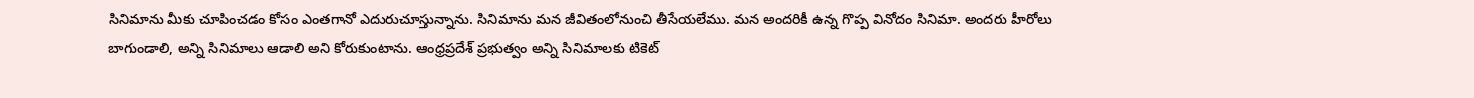సినిమాను మీకు చూపించడం కోసం ఎంతగానో ఎదురుచూస్తున్నాను. సినిమాను మన జీవితంలోనుంచి తీసేయలేము. మన అందరికీ ఉన్న గొప్ప వినోదం సినిమా. అందరు హీరోలు బాగుండాలి, అన్ని సినిమాలు ఆడాలి అని కోరుకుంటాను. ఆంధ్రప్రదేశ్ ప్రభుత్వం అన్ని సినిమాలకు టికెట్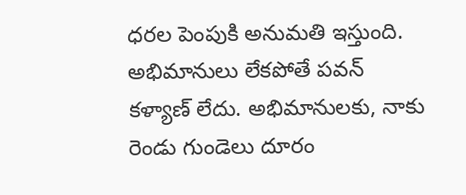ధరల పెంపుకి అనుమతి ఇస్తుంది. అభిమానులు లేకపోతే పవన్ కళ్యాణ్ లేదు. అభిమానులకు, నాకు రెండు గుండెలు దూరం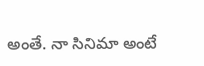అంతే. నా సినిమా అంటే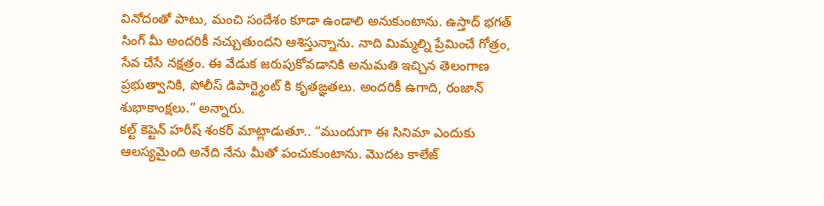వినోదంతో పాటు, మంచి సందేశం కూడా ఉండాలి అనుకుంటాను. ఉస్తాద్ భగత్ సింగ్ మీ అందరికీ నచ్చుతుందని ఆశిస్తున్నాను. నాది మిమ్మల్ని ప్రేమించే గోత్రం, సేవ చేసే నక్షత్రం. ఈ వేడుక జరుపుకోవడానికి అనుమతి ఇచ్చిన తెలంగాణ ప్రభుత్వానికి, పోలీస్ డిపార్ట్మెంట్ కి కృతఙ్ఞతలు. అందరికీ ఉగాది, రంజాన్ శుభాకాంక్షలు.” అన్నారు.
కల్ట్ కెప్టెన్ హరీష్ శంకర్ మాట్లాడుతూ.. “ముందుగా ఈ సినిమా ఎందుకు ఆలస్యమైంది అనేది నేను మీతో పంచుకుంటాను. మొదట కాలేజ్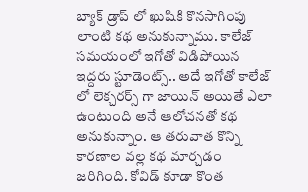బ్యాక్ డ్రాప్ లో ఖుషికి కొనసాగింపు లాంటి కథ అనుకున్నాము. కాలేజ్ సమయంలో ఇగోతో విడిపోయిన ఇద్దరు స్టూడెంట్స్.. అదే ఇగోతో కాలేజ్ లో లెక్చరర్స్ గా జాయిన్ అయితే ఎలా ఉంటుంది అనే ఆలోచనతో కథ అనుకున్నాం. ఆ తరువాత కొన్ని కారణాల వల్ల కథ మార్చడం జరిగింది. కోవిడ్ కూడా కొంత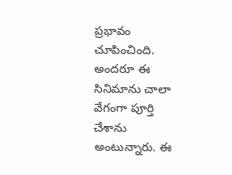ప్రభావం చూపించింది. అందరూ ఈ సినిమాను చాలా వేగంగా పూర్తి చేశాను అంటున్నారు. ఈ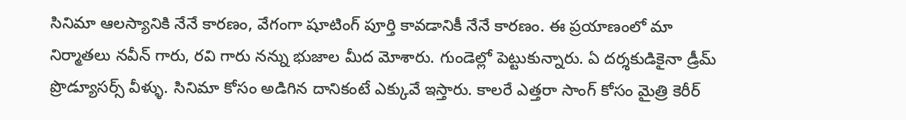సినిమా ఆలస్యానికి నేనే కారణం, వేగంగా షూటింగ్ పూర్తి కావడానికీ నేనే కారణం. ఈ ప్రయాణంలో మా నిర్మాతలు నవీన్ గారు, రవి గారు నన్ను భుజాల మీద మోశారు. గుండెల్లో పెట్టుకున్నారు. ఏ దర్శకుడికైనా డ్రీమ్ ప్రొడ్యూసర్స్ వీళ్ళు. సినిమా కోసం అడిగిన దానికంటే ఎక్కువే ఇస్తారు. కాలరే ఎత్తరా సాంగ్ కోసం మైత్రి కెరీర్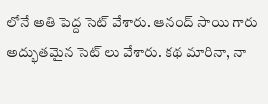లోనే అతి పెద్ద సెట్ వేశారు. ఆనంద్ సాయి గారు అద్భుతమైన సెట్ లు వేశారు. కథ మారినా, నా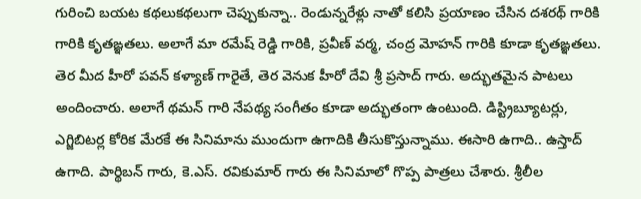గురించి బయట కథలుకథలుగా చెప్పుకున్నా.. రెండున్నరేళ్లు నాతో కలిసి ప్రయాణం చేసిన దశరథ్ గారికి గారికి కృతఙ్ఞతలు. అలాగే మా రమేష్ రెడ్డి గారికి, ప్రవీణ్ వర్మ, చంద్ర మోహన్ గారికి కూడా కృతఙ్ఞతలు. తెర మీద హీరో పవన్ కళ్యాణ్ గారైతే, తెర వెనుక హీరో దేవి శ్రీ ప్రసాద్ గారు. అద్భుతమైన పాటలు అందించారు. అలాగే థమన్ గారి నేపథ్య సంగీతం కూడా అద్భుతంగా ఉంటుంది. డిస్ట్రిబ్యూటర్లు, ఎగ్జిబిటర్ల కోరిక మేరకే ఈ సినిమాను ముందుగా ఉగాదికి తీసుకొస్తున్నాము. ఈసారి ఉగాది.. ఉస్తాద్ ఉగాది. పార్థిబన్ గారు, కె.ఎస్. రవికుమార్ గారు ఈ సినిమాలో గొప్ప పాత్రలు చేశారు. శ్రీలీల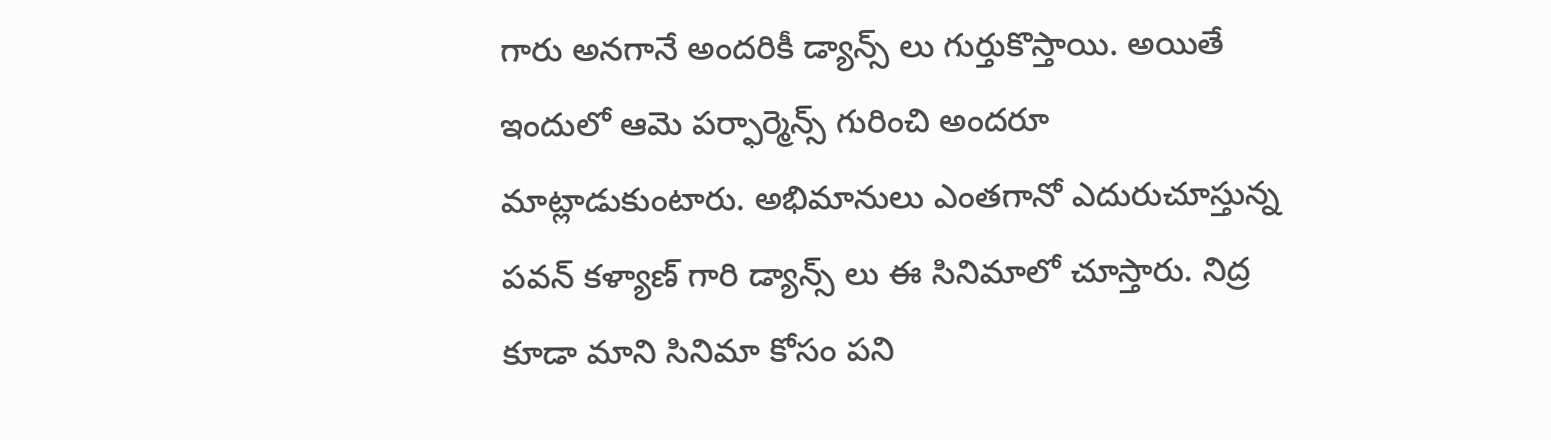గారు అనగానే అందరికీ డ్యాన్స్ లు గుర్తుకొస్తాయి. అయితే ఇందులో ఆమె పర్ఫార్మెన్స్ గురించి అందరూ మాట్లాడుకుంటారు. అభిమానులు ఎంతగానో ఎదురుచూస్తున్న పవన్ కళ్యాణ్ గారి డ్యాన్స్ లు ఈ సినిమాలో చూస్తారు. నిద్ర కూడా మాని సినిమా కోసం పని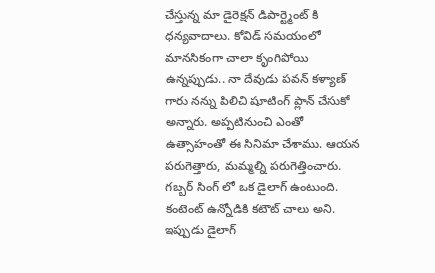చేస్తున్న మా డైరెక్షన్ డిపార్ట్మెంట్ కి ధన్యవాదాలు. కోవిడ్ సమయంలో మానసికంగా చాలా కృంగిపోయి ఉన్నప్పుడు.. నా దేవుడు పవన్ కళ్యాణ్ గారు నన్ను పిలిచి షూటింగ్ ప్లాన్ చేసుకో అన్నారు. అప్పటినుంచి ఎంతో ఉత్సాహంతో ఈ సినిమా చేశాము. ఆయన పరుగెత్తారు, మమ్మల్ని పరుగెత్తించారు. గబ్బర్ సింగ్ లో ఒక డైలాగ్ ఉంటుంది. కంటెంట్ ఉన్నోడికి కటౌట్ చాలు అని. ఇప్పుడు డైలాగ్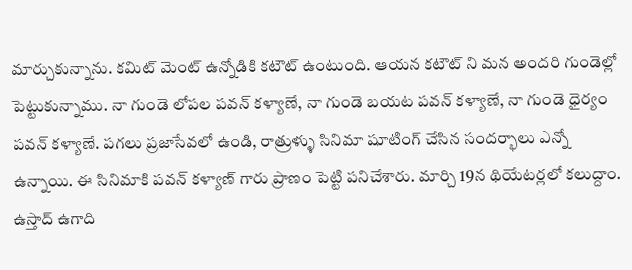మార్చుకున్నాను. కమిట్ మెంట్ ఉన్నోడికి కటౌట్ ఉంటుంది. ఆయన కటౌట్ ని మన అందరి గుండెల్లో పెట్టుకున్నాము. నా గుండె లోపల పవన్ కళ్యాణే, నా గుండె బయట పవన్ కళ్యాణే, నా గుండె ధైర్యం పవన్ కళ్యాణే. పగలు ప్రజాసేవలో ఉండి, రాత్రుళ్ళు సినిమా షూటింగ్ చేసిన సందర్భాలు ఎన్నో ఉన్నాయి. ఈ సినిమాకి పవన్ కళ్యాణ్ గారు ప్రాణం పెట్టి పనిచేశారు. మార్చి 19న థియేటర్లలో కలుద్దాం. ఉస్తాద్ ఉగాది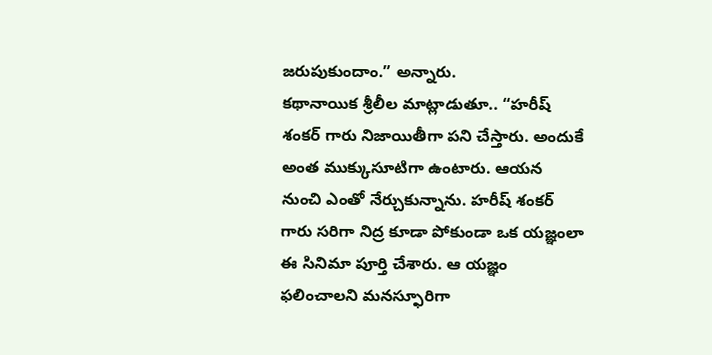జరుపుకుందాం.” అన్నారు.
కథానాయిక శ్రీలీల మాట్లాడుతూ.. “హరీష్ శంకర్ గారు నిజాయితీగా పని చేస్తారు. అందుకే అంత ముక్కుసూటిగా ఉంటారు. ఆయన నుంచి ఎంతో నేర్చుకున్నాను. హరీష్ శంకర్ గారు సరిగా నిద్ర కూడా పోకుండా ఒక యజ్ఞంలా ఈ సినిమా పూర్తి చేశారు. ఆ యజ్ఞం ఫలించాలని మనస్ఫూరిగా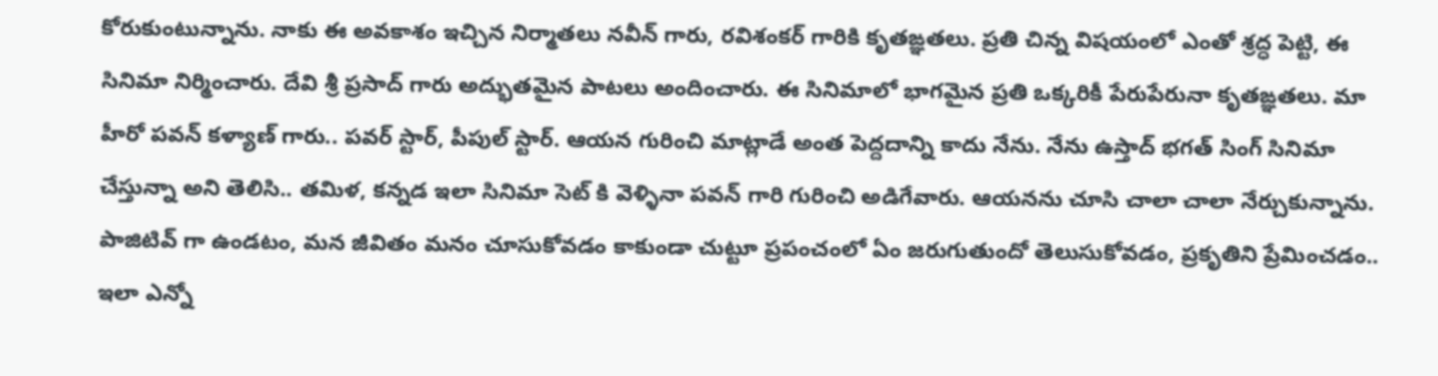కోరుకుంటున్నాను. నాకు ఈ అవకాశం ఇచ్చిన నిర్మాతలు నవీన్ గారు, రవిశంకర్ గారికి కృతఙ్ఞతలు. ప్రతి చిన్న విషయంలో ఎంతో శ్రద్ధ పెట్టి, ఈ సినిమా నిర్మించారు. దేవి శ్రీ ప్రసాద్ గారు అద్భుతమైన పాటలు అందించారు. ఈ సినిమాలో భాగమైన ప్రతి ఒక్కరికీ పేరుపేరునా కృతఙ్ఞతలు. మా హీరో పవన్ కళ్యాణ్ గారు.. పవర్ స్టార్, పీపుల్ స్టార్. ఆయన గురించి మాట్లాడే అంత పెద్దదాన్ని కాదు నేను. నేను ఉస్తాద్ భగత్ సింగ్ సినిమా చేస్తున్నా అని తెలిసి.. తమిళ, కన్నడ ఇలా సినిమా సెట్ కి వెళ్ళినా పవన్ గారి గురించి అడిగేవారు. ఆయనను చూసి చాలా చాలా నేర్చుకున్నాను. పాజిటివ్ గా ఉండటం, మన జీవితం మనం చూసుకోవడం కాకుండా చుట్టూ ప్రపంచంలో ఏం జరుగుతుందో తెలుసుకోవడం, ప్రకృతిని ప్రేమించడం.. ఇలా ఎన్నో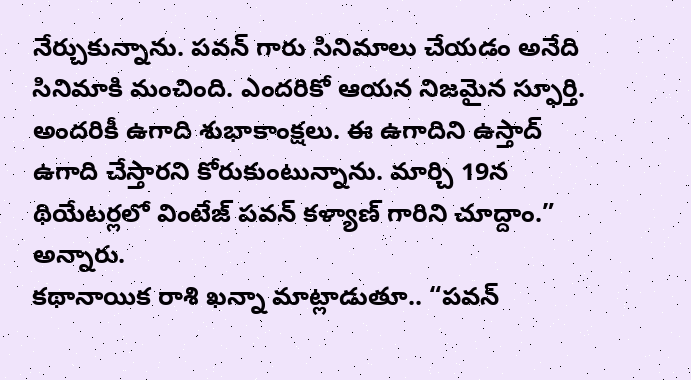నేర్చుకున్నాను. పవన్ గారు సినిమాలు చేయడం అనేది సినిమాకి మంచింది. ఎందరికో ఆయన నిజమైన స్ఫూర్తి. అందరికీ ఉగాది శుభాకాంక్షలు. ఈ ఉగాదిని ఉస్తాద్ ఉగాది చేస్తారని కోరుకుంటున్నాను. మార్చి 19న థియేటర్లలో వింటేజ్ పవన్ కళ్యాణ్ గారిని చూద్దాం.” అన్నారు.
కథానాయిక రాశి ఖన్నా మాట్లాడుతూ.. “పవన్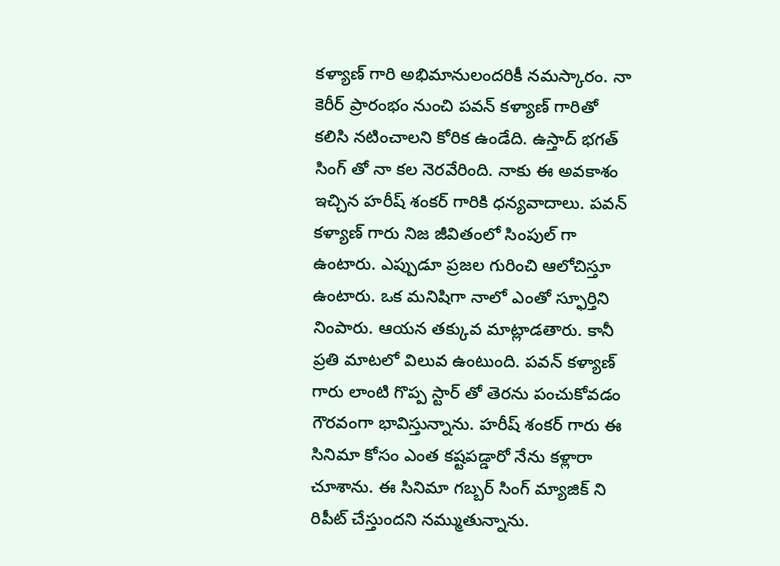కళ్యాణ్ గారి అభిమానులందరికీ నమస్కారం. నా కెరీర్ ప్రారంభం నుంచి పవన్ కళ్యాణ్ గారితో కలిసి నటించాలని కోరిక ఉండేది. ఉస్తాద్ భగత్ సింగ్ తో నా కల నెరవేరింది. నాకు ఈ అవకాశం ఇచ్చిన హరీష్ శంకర్ గారికి ధన్యవాదాలు. పవన్ కళ్యాణ్ గారు నిజ జీవితంలో సింపుల్ గా ఉంటారు. ఎప్పుడూ ప్రజల గురించి ఆలోచిస్తూ ఉంటారు. ఒక మనిషిగా నాలో ఎంతో స్ఫూర్తిని నింపారు. ఆయన తక్కువ మాట్లాడతారు. కానీ ప్రతి మాటలో విలువ ఉంటుంది. పవన్ కళ్యాణ్ గారు లాంటి గొప్ప స్టార్ తో తెరను పంచుకోవడం గౌరవంగా భావిస్తున్నాను. హరీష్ శంకర్ గారు ఈ సినిమా కోసం ఎంత కష్టపడ్డారో నేను కళ్లారా చూశాను. ఈ సినిమా గబ్బర్ సింగ్ మ్యాజిక్ ని రిపీట్ చేస్తుందని నమ్ముతున్నాను.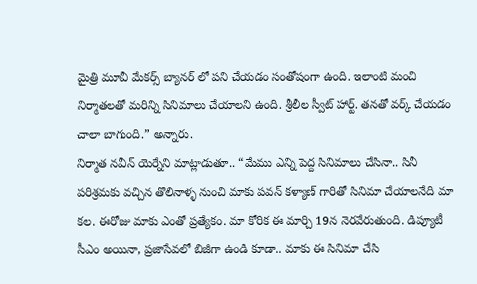మైత్రి మూవీ మేకర్స్ బ్యానర్ లో పని చేయడం సంతోషంగా ఉంది. ఇలాంటి మంచి నిర్మాతలతో మరిన్ని సినిమాలు చేయాలని ఉంది. శ్రీలీల స్వీట్ హార్ట్. తనతో వర్క్ చేయడం చాలా బాగుంది.” అన్నారు.
నిర్మాత నవీన్ యెర్నేని మాట్లాడుతూ.. “మేము ఎన్ని పెద్ద సినిమాలు చేసినా.. సినీ పరిశ్రమకు వచ్చిన తొలినాళ్ళ నుంచి మాకు పవన్ కళ్యాణ్ గారితో సినిమా చేయాలనేది మా కల. ఈరోజు మాకు ఎంతో ప్రత్యేకం. మా కోరిక ఈ మార్చి 19న నెరవేరుతుంది. డిప్యూటీ సీఎం అయినా, ప్రజాసేవలో బిజీగా ఉండి కూడా.. మాకు ఈ సినిమా చేసి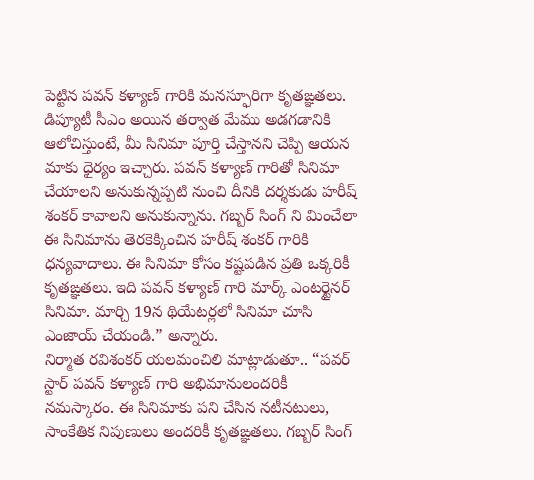పెట్టిన పవన్ కళ్యాణ్ గారికి మనస్ఫూరిగా కృతఙ్ఞతలు. డిప్యూటీ సీఎం అయిన తర్వాత మేము అడగడానికి ఆలోచిస్తుంటే, మీ సినిమా పూర్తి చేస్తానని చెప్పి ఆయన మాకు ధైర్యం ఇచ్చారు. పవన్ కళ్యాణ్ గారితో సినిమా చేయాలని అనుకున్నప్పటి నుంచి దీనికి దర్శకుడు హరీష్ శంకర్ కావాలని అనుకున్నాను. గబ్బర్ సింగ్ ని మించేలా ఈ సినిమాను తెరకెక్కించిన హరీష్ శంకర్ గారికి ధన్యవాదాలు. ఈ సినిమా కోసం కష్టపడిన ప్రతి ఒక్కరికీ కృతఙ్ఞతలు. ఇది పవన్ కళ్యాణ్ గారి మార్క్ ఎంటర్టైనర్ సినిమా. మార్చి 19న థియేటర్లలో సినిమా చూసి ఎంజాయ్ చేయండి.” అన్నారు.
నిర్మాత రవిశంకర్ యలమంచిలి మాట్లాడుతూ.. “పవర్ స్టార్ పవన్ కళ్యాణ్ గారి అభిమానులందరికీ నమస్కారం. ఈ సినిమాకు పని చేసిన నటీనటులు, సాంకేతిక నిపుణులు అందరికీ కృతఙ్ఞతలు. గబ్బర్ సింగ్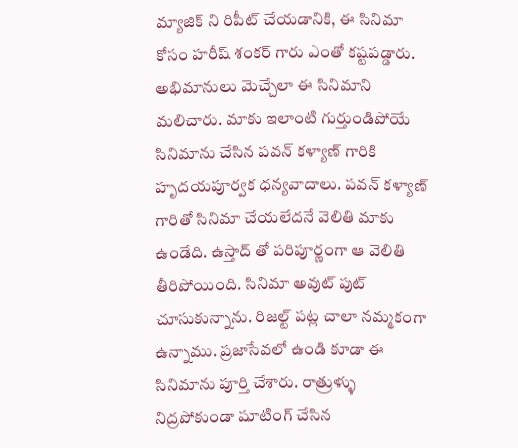మ్యాజిక్ ని రిపీట్ చేయడానికి, ఈ సినిమా కోసం హరీష్ శంకర్ గారు ఎంతో కష్టపడ్డారు. అభిమానులు మెచ్చేలా ఈ సినిమాని మలిచారు. మాకు ఇలాంటి గుర్తుండిపోయే సినిమాను చేసిన పవన్ కళ్యాణ్ గారికి హృదయపూర్వక ధన్యవాదాలు. పవన్ కళ్యాణ్ గారితో సినిమా చేయలేదనే వెలితి మాకు ఉండేది. ఉస్తాద్ తో పరిపూర్ణంగా ఆ వెలితి తీరిపోయింది. సినిమా అవుట్ పుట్ చూసుకున్నాను. రిజల్ట్ పట్ల చాలా నమ్మకంగా ఉన్నాము. ప్రజాసేవలో ఉండి కూడా ఈ సినిమాను పూర్తి చేశారు. రాత్రుళ్ళు నిద్రపోకుండా షూటింగ్ చేసిన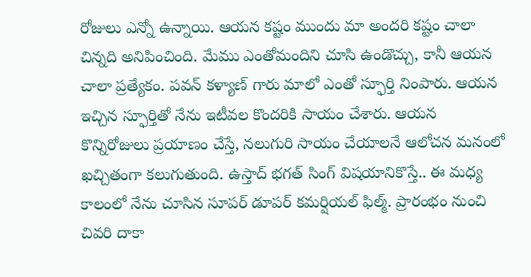రోజులు ఎన్నో ఉన్నాయి. ఆయన కష్టం ముందు మా అందరి కష్టం చాలా చిన్నది అనిపించింది. మేము ఎంతోమందిని చూసి ఉండొచ్చు, కానీ ఆయన చాలా ప్రత్యేకం. పవన్ కళ్యాణ్ గారు మాలో ఎంతో స్ఫూర్తి నింపారు. ఆయన ఇచ్చిన స్ఫూర్తితో నేను ఇటీవల కొందరికి సాయం చేశారు. ఆయన కొన్నిరోజులు ప్రయాణం చేస్తే, నలుగురి సాయం చేయాలనే ఆలోచన మనంలో ఖచ్చితంగా కలుగుతుంది. ఉస్తాద్ భగత్ సింగ్ విషయానికొస్తే.. ఈ మధ్య కాలంలో నేను చూసిన సూపర్ డూపర్ కమర్షియల్ ఫిల్మ్. ప్రారంభం నుంచి చివరి దాకా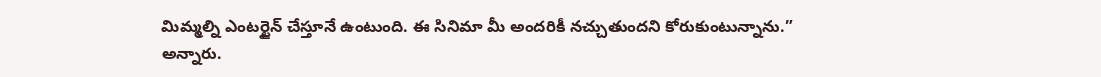మిమ్మల్ని ఎంటర్టైన్ చేస్తూనే ఉంటుంది. ఈ సినిమా మీ అందరికీ నచ్చుతుందని కోరుకుంటున్నాను.” అన్నారు.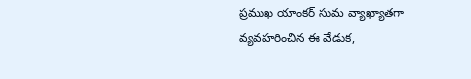ప్రముఖ యాంకర్ సుమ వ్యాఖ్యాతగా వ్యవహరించిన ఈ వేడుక,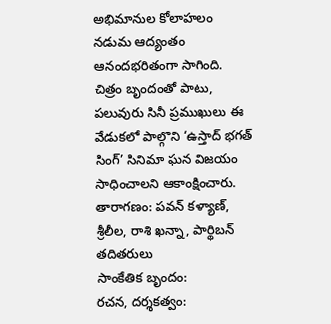అభిమానుల కోలాహలం నడుమ ఆద్యంతం ఆనందభరితంగా సాగింది. చిత్రం బృందంతో పాటు, పలువురు సినీ ప్రముఖులు ఈ వేడుకలో పాల్గొని ‘ఉస్తాద్ భగత్ సింగ్’ సినిమా ఘన విజయం సాధించాలని ఆకాంక్షించారు.
తారాగణం: పవన్ కళ్యాణ్, శ్రీలీల, రాశి ఖన్నా, పార్థిబన్ తదితరులు
సాంకేతిక బృందం:
రచన, దర్శకత్వం: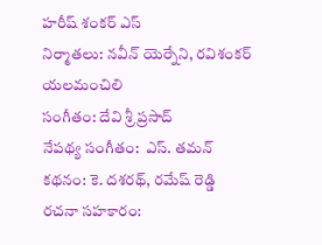హరీష్ శంకర్ ఎస్
నిర్మాతలు: నవీన్ యెర్నేని, రవిశంకర్ యలమంచిలి
సంగీతం: దేవి శ్రీ ప్రసాద్
నేపథ్య సంగీతం:  ఎస్. తమన్
కథనం: కె. దశరథ్, రమేష్ రెడ్డి
రచనా సహకారం: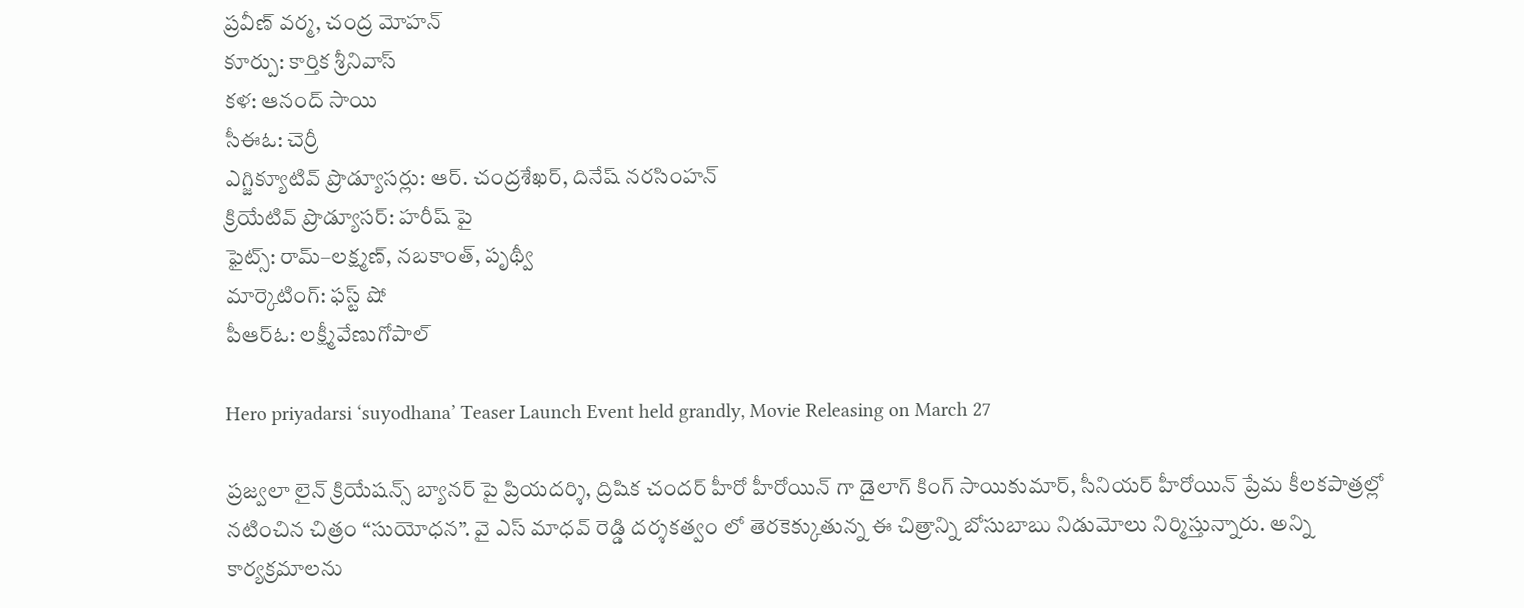ప్రవీణ్ వర్మ, చంద్ర మోహన్
కూర్పు: కార్తిక శ్రీనివాస్
కళ: ఆనంద్ సాయి
సీఈఓ: చెర్రీ
ఎగ్జిక్యూటివ్ ప్రొడ్యూసర్లు: ఆర్. చంద్రశేఖర్, దినేష్ నరసింహన్
క్రియేటివ్ ప్రొడ్యూసర్: హరీష్ పై
ఫైట్స్: రామ్–లక్ష్మణ్, నబకాంత్, పృథ్వీ
మార్కెటింగ్: ఫస్ట్ షో
పీఆర్ఓ: లక్ష్మీవేణుగోపాల్

Hero priyadarsi ‘suyodhana’ Teaser Launch Event held grandly, Movie Releasing on March 27

ప్రజ్వలా లైన్ క్రియేషన్స్ బ్యానర్ పై ప్రియదర్శి, ద్రిషిక చందర్ హీరో హీరోయిన్ గా డైలాగ్ కింగ్ సాయికుమార్, సీనియర్ హీరోయిన్ ప్రేమ కీలకపాత్రల్లో నటించిన చిత్రం “సుయోధన”. వై ఎస్ మాధవ్ రెడ్డి దర్శకత్వం లో తెరకెక్కుతున్న ఈ చిత్రాన్ని బోసుబాబు నిడుమోలు నిర్మిస్తున్నారు. అన్ని కార్యక్రమాలను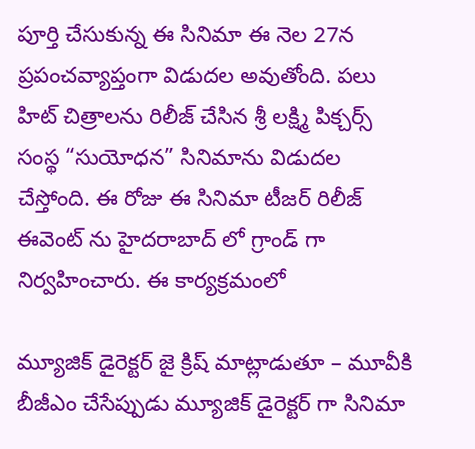పూర్తి చేసుకున్న ఈ సినిమా ఈ నెల 27న ప్రపంచవ్యాప్తంగా విడుదల అవుతోంది. పలు హిట్ చిత్రాలను రిలీజ్ చేసిన శ్రీ లక్ష్మి పిక్చర్స్ సంస్థ “సుయోధన” సినిమాను విడుదల చేస్తోంది. ఈ రోజు ఈ సినిమా టీజర్ రిలీజ్ ఈవెంట్ ను హైదరాబాద్ లో గ్రాండ్ గా నిర్వహించారు. ఈ కార్యక్రమంలో

మ్యూజిక్ డైరెక్టర్ జై క్రిష్ మాట్లాడుతూ – మూవీకి బీజీఎం చేసేప్పుడు మ్యూజిక్ డైరెక్టర్ గా సినిమా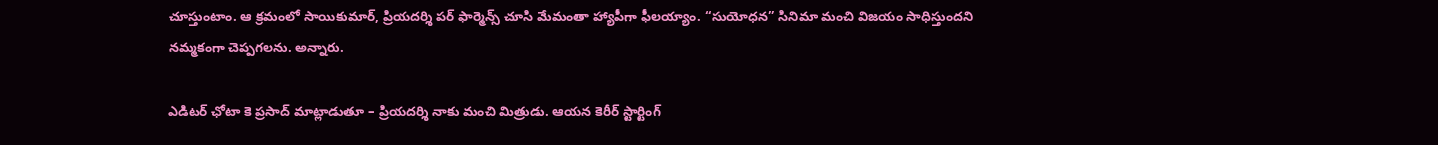చూస్తుంటాం. ఆ క్రమంలో సాయికుమార్, ప్రియదర్శి పర్ ఫార్మెన్స్ చూసి మేమంతా హ్యాపీగా ఫీలయ్యాం. “సుయోధన” సినిమా మంచి విజయం సాధిస్తుందని నమ్మకంగా చెప్పగలను. అన్నారు.

ఎడిటర్ ఛోటా కె ప్రసాద్ మాట్లాడుతూ – ప్రియదర్శి నాకు మంచి మిత్రుడు. ఆయన కెరీర్ స్టార్టింగ్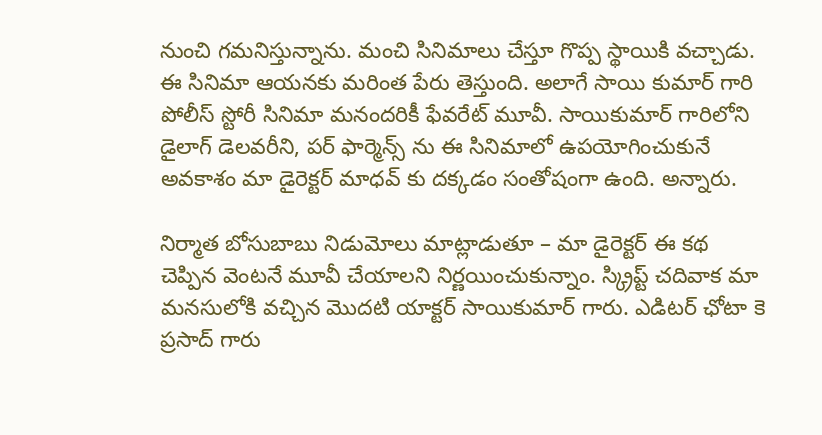నుంచి గమనిస్తున్నాను. మంచి సినిమాలు చేస్తూ గొప్ప స్థాయికి వచ్చాడు. ఈ సినిమా ఆయనకు మరింత పేరు తెస్తుంది. అలాగే సాయి కుమార్ గారి పోలీస్ స్టోరీ సినిమా మనందరికీ ఫేవరేట్ మూవీ. సాయికుమార్ గారిలోని డైలాగ్ డెలవరీని, పర్ ఫార్మెన్స్ ను ఈ సినిమాలో ఉపయోగించుకునే అవకాశం మా డైరెక్టర్ మాధవ్ కు దక్కడం సంతోషంగా ఉంది. అన్నారు.

నిర్మాత బోసుబాబు నిడుమోలు మాట్లాడుతూ – మా డైరెక్టర్ ఈ కథ చెప్పిన వెంటనే మూవీ చేయాలని నిర్ణయించుకున్నాం. స్క్రిప్ట్ చదివాక మా మనసులోకి వచ్చిన మొదటి యాక్టర్ సాయికుమార్ గారు. ఎడిటర్ ఛోటా కె ప్రసాద్ గారు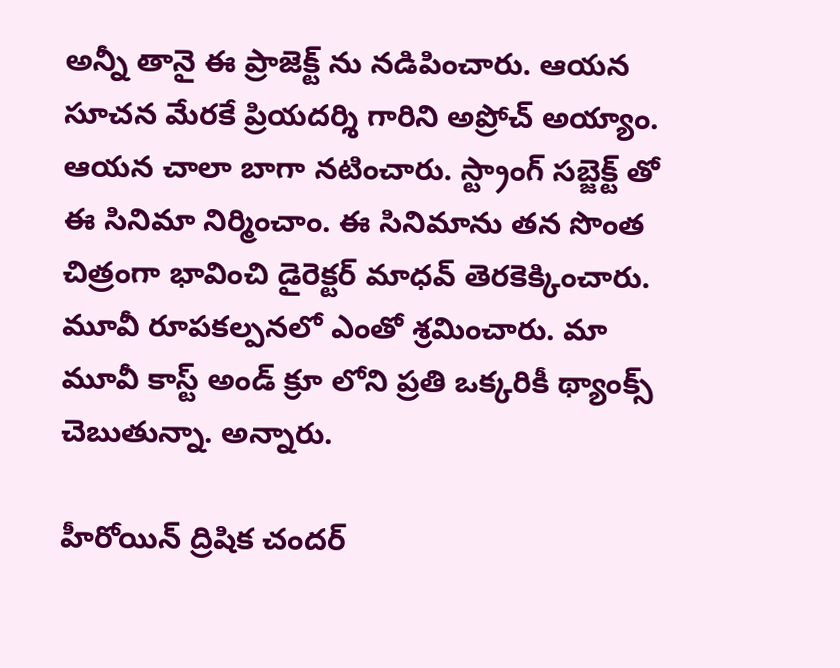అన్నీ తానై ఈ ప్రాజెక్ట్ ను నడిపించారు. ఆయన సూచన మేరకే ప్రియదర్శి గారిని అప్రోచ్ అయ్యాం. ఆయన చాలా బాగా నటించారు. స్ట్రాంగ్ సబ్జెక్ట్ తో ఈ సినిమా నిర్మించాం. ఈ సినిమాను తన సొంత చిత్రంగా భావించి డైరెక్టర్ మాధవ్ తెరకెక్కించారు. మూవీ రూపకల్పనలో ఎంతో శ్రమించారు. మా మూవీ కాస్ట్ అండ్ క్రూ లోని ప్రతి ఒక్కరికీ థ్యాంక్స్ చెబుతున్నా. అన్నారు.

హీరోయిన్ ద్రిషిక చందర్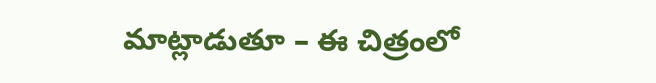మాట్లాడుతూ – ఈ చిత్రంలో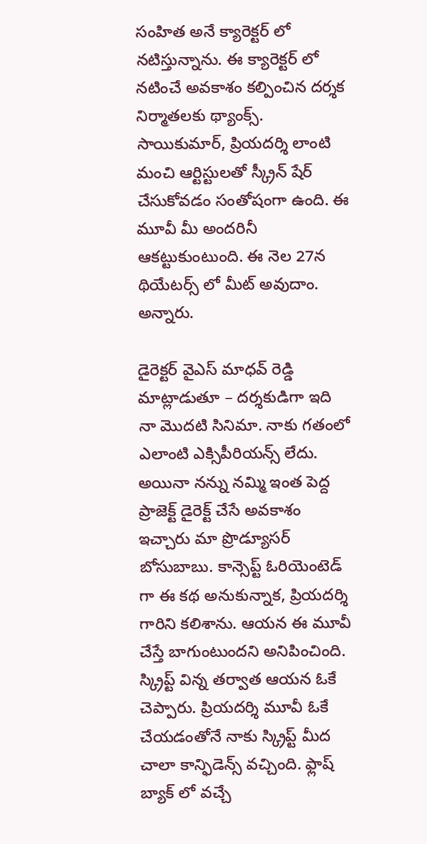సంహిత అనే క్యారెక్టర్ లో నటిస్తున్నాను. ఈ క్యారెక్టర్ లో నటించే అవకాశం కల్పించిన దర్శక నిర్మాతలకు థ్యాంక్స్. సాయికుమార్, ప్రియదర్శి లాంటి మంచి ఆర్టిస్టులతో స్క్రీన్ షేర్ చేసుకోవడం సంతోషంగా ఉంది. ఈ మూవీ మీ అందరినీ ఆకట్టుకుంటుంది. ఈ నెల 27న థియేటర్స్ లో మీట్ అవుదాం. అన్నారు.

డైరెక్టర్ వైఎస్ మాధవ్ రెడ్డి మాట్లాడుతూ – దర్శకుడిగా ఇది నా మొదటి సినిమా. నాకు గతంలో ఎలాంటి ఎక్సిపీరియన్స్ లేదు. అయినా నన్ను నమ్మి ఇంత పెద్ద ప్రాజెక్ట్ డైరెక్ట్ చేసే అవకాశం ఇచ్చారు మా ప్రొడ్యూసర్ బోసుబాబు. కాన్సెప్ట్ ఓరియెంటెడ్ గా ఈ కథ అనుకున్నాక, ప్రియదర్శి గారిని కలిశాను. ఆయన ఈ మూవీ చేస్తే బాగుంటుందని అనిపించింది. స్క్రిప్ట్ విన్న తర్వాత ఆయన ఓకే చెప్పారు. ప్రియదర్శి మూవీ ఓకే చేయడంతోనే నాకు స్క్రిప్ట్ మీద చాలా కాన్ఫిడెన్స్ వచ్చింది. ఫ్లాష్ బ్యాక్ లో వచ్చే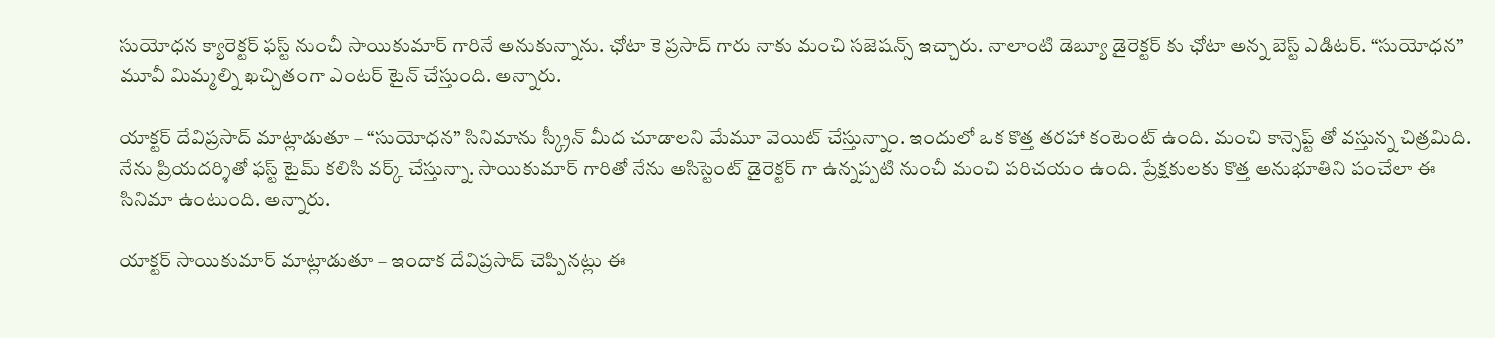సుయోధన క్యారెక్టర్ ఫస్ట్ నుంచీ సాయికుమార్ గారినే అనుకున్నాను. ఛోటా కె ప్రసాద్ గారు నాకు మంచి సజెషన్స్ ఇచ్చారు. నాలాంటి డెబ్యూ డైరెక్టర్ కు ఛోటా అన్న బెస్ట్ ఎడిటర్. “సుయోధన” మూవీ మిమ్మల్ని ఖచ్చితంగా ఎంటర్ టైన్ చేస్తుంది. అన్నారు.

యాక్టర్ దేవిప్రసాద్ మాట్లాడుతూ – “సుయోధన” సినిమాను స్క్రీన్ మీద చూడాలని మేమూ వెయిట్ చేస్తున్నాం. ఇందులో ఒక కొత్త తరహా కంటెంట్ ఉంది. మంచి కాన్సెప్ట్ తో వస్తున్న చిత్రమిది. నేను ప్రియదర్శితో ఫస్ట్ టైమ్ కలిసి వర్క్ చేస్తున్నా. సాయికుమార్ గారితో నేను అసిస్టెంట్ డైరెక్టర్ గా ఉన్నప్పటి నుంచీ మంచి పరిచయం ఉంది. ప్రేక్షకులకు కొత్త అనుభూతిని పంచేలా ఈ సినిమా ఉంటుంది. అన్నారు.

యాక్టర్ సాయికుమార్ మాట్లాడుతూ – ఇందాక దేవిప్రసాద్ చెప్పినట్లు ఈ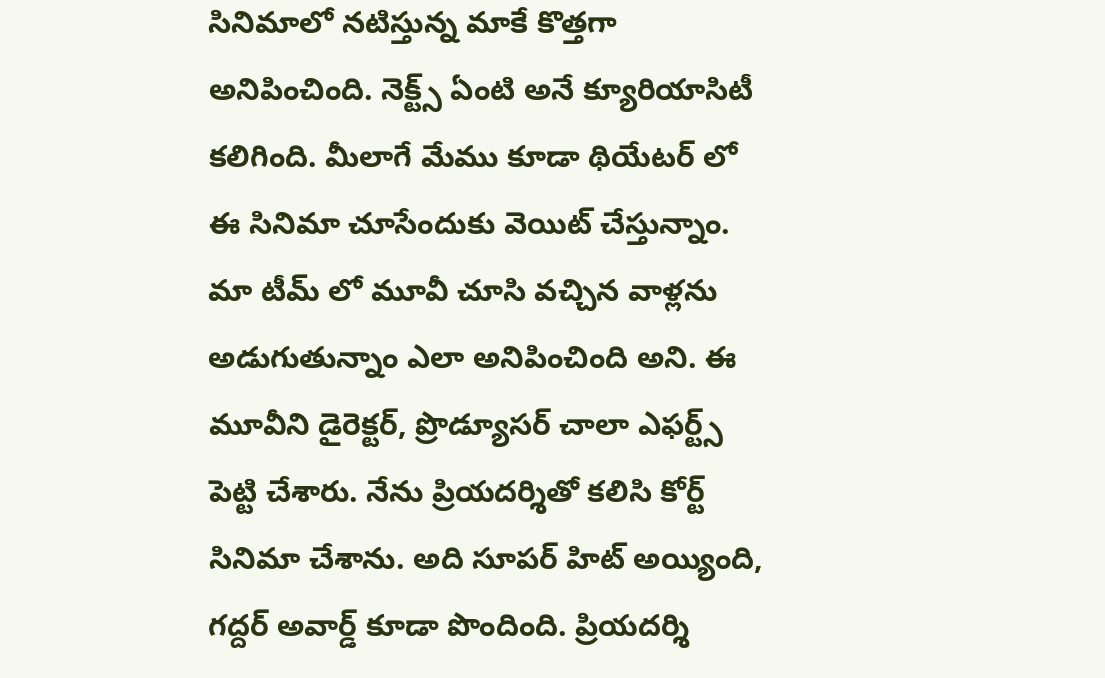సినిమాలో నటిస్తున్న మాకే కొత్తగా అనిపించింది. నెక్ట్స్ ఏంటి అనే క్యూరియాసిటీ కలిగింది. మీలాగే మేము కూడా థియేటర్ లో ఈ సినిమా చూసేందుకు వెయిట్ చేస్తున్నాం. మా టీమ్ లో మూవీ చూసి వచ్చిన వాళ్లను అడుగుతున్నాం ఎలా అనిపించింది అని. ఈ మూవీని డైరెక్టర్, ప్రొడ్యూసర్ చాలా ఎఫర్ట్స్ పెట్టి చేశారు. నేను ప్రియదర్శితో కలిసి కోర్ట్ సినిమా చేశాను. అది సూపర్ హిట్ అయ్యింది, గద్దర్ అవార్డ్ కూడా పొందింది. ప్రియదర్శి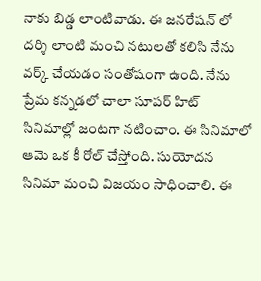నాకు బిడ్డ లాంటివాడు. ఈ జనరేషన్ లో దర్శి లాంటి మంచి నటులతో కలిసి నేను వర్క్ చేయడం సంతోషంగా ఉంది. నేను ప్రేమ కన్నడలో చాలా సూపర్ హిట్ సినిమాల్లో జంటగా నటించాం. ఈ సినిమాలో ఆమె ఒక కీ రోల్ చేస్తోంది. సుయోదన సినిమా మంచి విజయం సాధించాలి. ఈ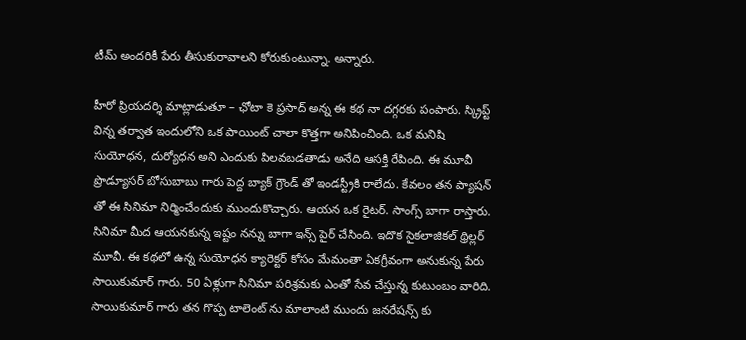టీమ్ అందరికీ పేరు తీసుకురావాలని కోరుకుంటున్నా. అన్నారు.

హీరో ప్రియదర్శి మాట్లాడుతూ – ఛోటా కె ప్రసాద్ అన్న ఈ కథ నా దగ్గరకు పంపారు. స్క్రిప్ట్ విన్న తర్వాత ఇందులోని ఒక పాయింట్ చాలా కొత్తగా అనిపించింది. ఒక మనిషి సుయోధన, దుర్యోధన అని ఎందుకు పిలవబడతాడు అనేది ఆసక్తి రేపింది. ఈ మూవీ ప్రొడ్యూసర్ బోసుబాబు గారు పెద్ద బ్యాక్ గ్రౌండ్ తో ఇండస్ట్రీకి రాలేదు. కేవలం తన ప్యాషన్ తో ఈ సినిమా నిర్మించేందుకు ముందుకొచ్చారు. ఆయన ఒక రైటర్. సాంగ్స్ బాగా రాస్తారు. సినిమా మీద ఆయనకున్న ఇష్టం నన్ను బాగా ఇన్స్ పైర్ చేసింది. ఇదొక సైకలాజికల్ థ్రిల్లర్ మూవీ. ఈ కథలో ఉన్న సుయోధన క్యారెక్టర్ కోసం మేమంతా ఏకగ్రీవంగా అనుకున్న పేరు సాయికుమార్ గారు. 50 ఏళ్లుగా సినిమా పరిశ్రమకు ఎంతో సేవ చేస్తున్న కుటుంబం వారిది. సాయికుమార్ గారు తన గొప్ప టాలెంట్ ను మాలాంటి ముందు జనరేషన్స్ కు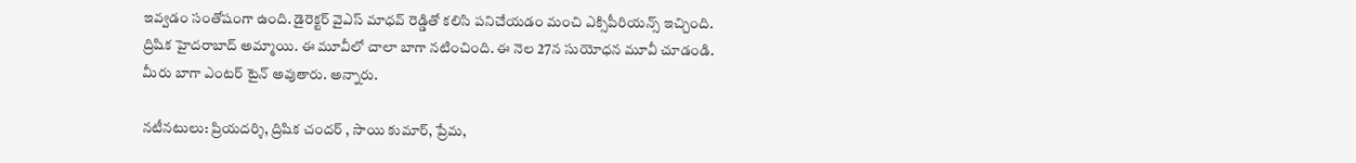ఇవ్వడం సంతోషంగా ఉంది. డైరెక్టర్ వైఎస్ మాధవ్ రెడ్డితో కలిసి పనిచేయడం మంచి ఎక్సిపీరియన్స్ ఇచ్చింది. ద్రిషిక హైదరాబాద్ అమ్మాయి. ఈ మూవీలో చాలా బాగా నటించింది. ఈ నెల 27న సుయోధన మూవీ చూడండి. మీరు బాగా ఎంటర్ టైన్ అవుతారు. అన్నారు.

నటీనటులు: ప్రియదర్శి, ద్రిషిక చందర్ , సాయి కుమార్, ప్రేమ,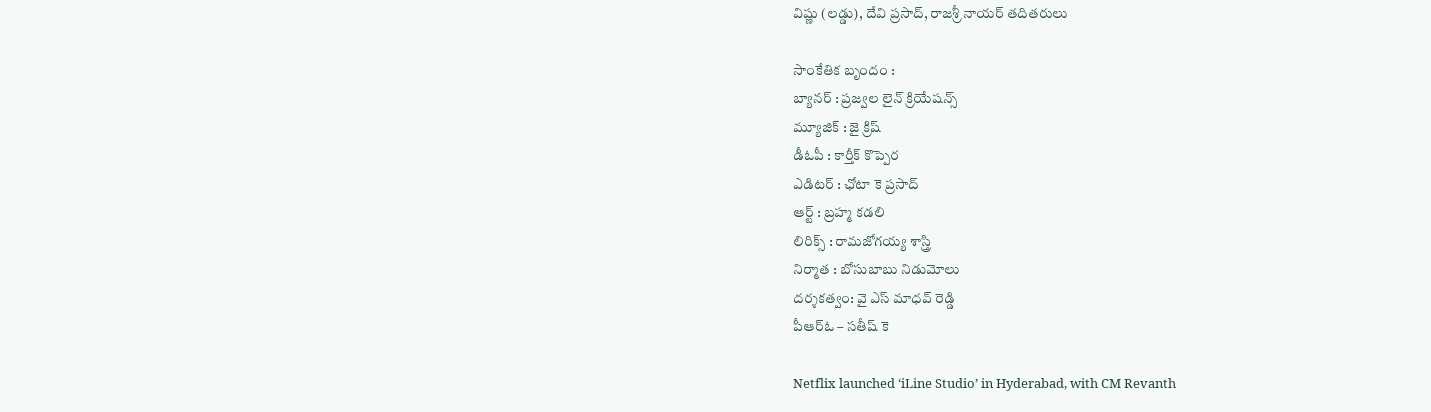విష్ణు (లడ్డు), దేవి ప్రసాద్, రాజశ్రీ నాయర్ తదితరులు

సాంకేతిక బృందం :
బ్యానర్ : ప్రజ్వల లైన్ క్రియేషన్స్
మ్యూజిక్ : జై క్రిష్
డీఓపీ : కార్తీక్ కొప్పెర
ఎడిటర్ : ఛోటా కె ప్రసాద్
ఆర్ట్ : బ్రహ్మ కడలి
లిరిక్స్ : రామజోగయ్య శాస్త్రి
నిర్మాత : బోసుబాబు నిడుమోలు
దర్శకత్వం: వై ఎస్ మాధవ్ రెడ్డి
పీఆర్ఓ – సతీష్ కె

Netflix launched ‘iLine Studio’ in Hyderabad, with CM Revanth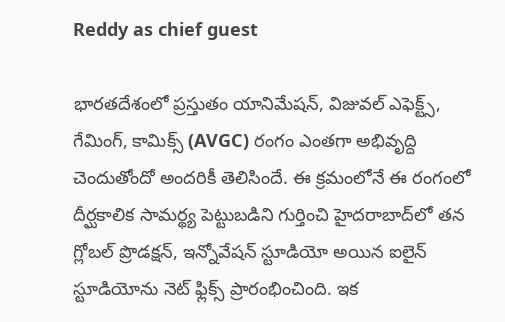Reddy as chief guest

భారతదేశంలో ప్రస్తుతం యానిమేషన్, విజువల్ ఎఫెక్ట్స్, గేమింగ్, కామిక్స్ (AVGC) రంగం ఎంతగా అభివృద్ది చెందుతోందో అందరికీ తెలిసిందే. ఈ క్రమంలోనే ఈ రంగంలో దీర్ఘకాలిక సామర్థ్య పెట్టుబడిని గుర్తించి హైదరాబాద్‌లో తన గ్లోబల్ ప్రొడక్షన్, ఇన్నోవేషన్ స్టూడియో అయిన ఐలైన్ స్టూడియోను నెట్ ఫ్లిక్స్ ప్రారంభించింది. ఇక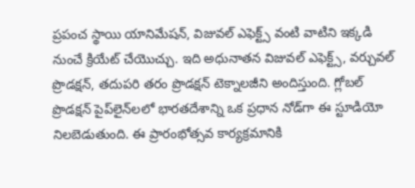ప్రపంచ స్థాయి యానిమేషన్, విజువల్ ఎఫెక్ట్స్ వంటి వాటిని ఇక్కడి నుంచే క్రియేట్ చేయొచ్చు. ఇది అధునాతన విజువల్ ఎఫెక్ట్స్, వర్చువల్ ప్రొడక్షన్, తదుపరి తరం ప్రొడక్షన్ టెక్నాలజీని అందిస్తుంది. గ్లోబల్ ప్రొడక్షన్ పైప్‌లైన్‌లలో భారతదేశాన్ని ఒక ప్రధాన నోడ్‌గా ఈ స్టూడియో నిలబెడుతుంది. ఈ ప్రారంభోత్సవ కార్యక్రమానికి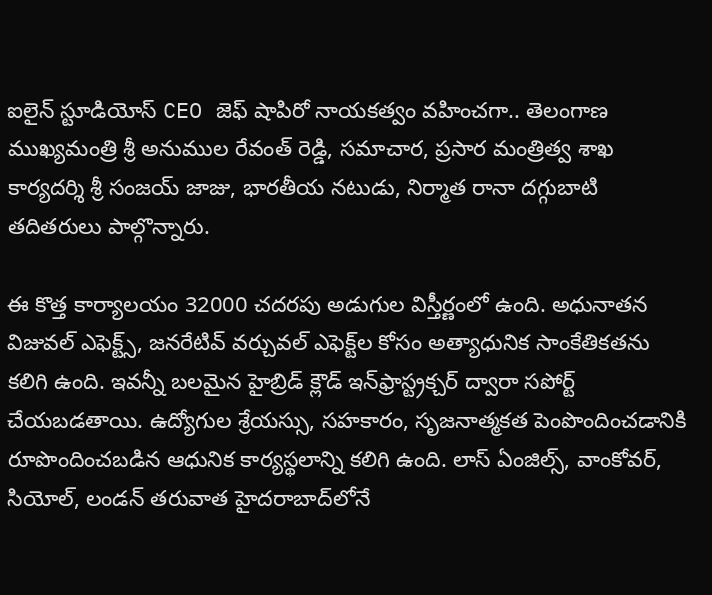ఐలైన్ స్టూడియోస్ CEO జెఫ్ షాపిరో నాయకత్వం వహించగా.. తెలంగాణ ముఖ్యమంత్రి శ్రీ అనుముల రేవంత్ రెడ్డి, సమాచార, ప్రసార మంత్రిత్వ శాఖ కార్యదర్శి శ్రీ సంజయ్ జాజు, భారతీయ నటుడు, నిర్మాత రానా దగ్గుబాటి తదితరులు పాల్గొన్నారు.

ఈ కొత్త కార్యాలయం 32000 చదరపు అడుగుల విస్తీర్ణంలో ఉంది. అధునాతన విజువల్ ఎఫెక్ట్స్, జనరేటివ్ వర్చువల్ ఎఫెక్ట్‌ల కోసం అత్యాధునిక సాంకేతికతను కలిగి ఉంది. ఇవన్నీ బలమైన హైబ్రిడ్ క్లౌడ్ ఇన్‌ఫ్రాస్ట్రక్చర్ ద్వారా సపోర్ట్ చేయబడతాయి. ఉద్యోగుల శ్రేయస్సు, సహకారం, సృజనాత్మకత పెంపొందించడానికి రూపొందించబడిన ఆధునిక కార్యస్థలాన్ని కలిగి ఉంది. లాస్ ఏంజిల్స్, వాంకోవర్, సియోల్, లండన్‌ తరువాత హైదరాబాద్‌లోనే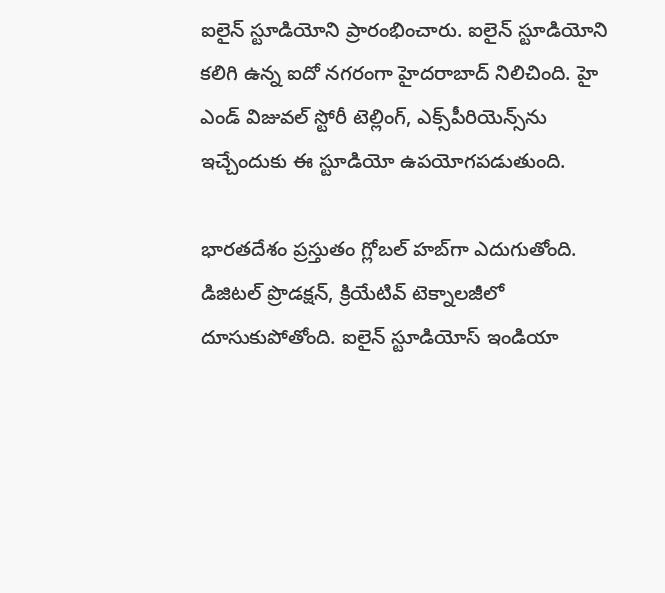ఐలైన్ స్టూడియోని ప్రారంభించారు. ఐలైన్ స్టూడియోని కలిగి ఉన్న ఐదో నగరంగా హైదరాబాద్ నిలిచింది. హై ఎండ్ విజువల్ స్టోరీ టెల్లింగ్‌, ఎక్స్‌పీరియెన్స్‌ను ఇచ్చేందుకు ఈ స్టూడియో ఉపయోగపడుతుంది.

భారతదేశం ప్రస్తుతం గ్లోబల్ హబ్‌గా ఎదుగుతోంది. డిజిటల్ ప్రొడక్షన్, క్రియేటివ్ టెక్నాలజీలో దూసుకుపోతోంది. ఐలైన్ స్టూడియోస్ ఇండియా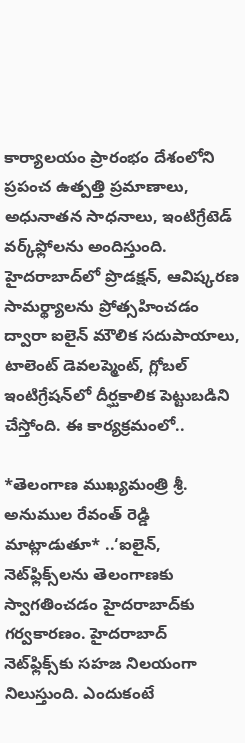కార్యాలయం ప్రారంభం దేశంలోని ప్రపంచ ఉత్పత్తి ప్రమాణాలు, అధునాతన సాధనాలు, ఇంటిగ్రేటెడ్ వర్క్‌ఫ్లోలను అందిస్తుంది. హైదరాబాద్‌లో ప్రొడక్షన్, ఆవిష్కరణ సామర్థ్యాలను ప్రోత్సహించడం ద్వారా ఐలైన్ మౌలిక సదుపాయాలు, టాలెంట్ డెవలప్మెంట్, గ్లోబల్ ఇంటిగ్రేషన్‌లో దీర్ఘకాలిక పెట్టుబడిని చేస్తోంది. ఈ కార్యక్రమంలో..

*తెలంగాణ ముఖ్యమంత్రి శ్రీ. అనుముల రేవంత్ రెడ్డి మాట్లాడుతూ* ..‘ఐలైన్, నెట్‌ఫ్లిక్స్‌లను తెలంగాణకు స్వాగతించడం హైదరాబాద్‌కు గర్వకారణం. హైదరాబాద్ నెట్‌ఫ్లిక్స్‌కు సహజ నిలయంగా నిలుస్తుంది. ఎందుకంటే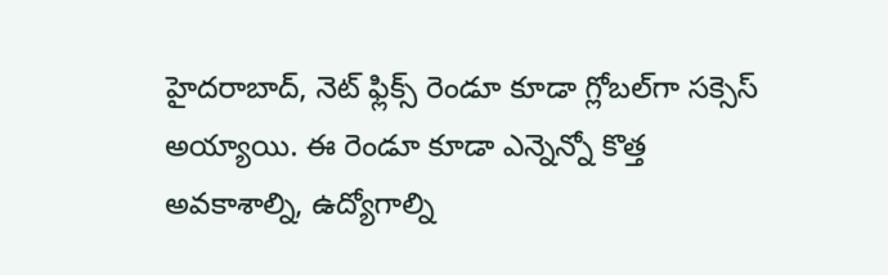హైదరాబాద్, నెట్ ఫ్లిక్స్ రెండూ కూడా గ్లోబల్‌గా సక్సెస్ అయ్యాయి. ఈ రెండూ కూడా ఎన్నెన్నో కొత్త అవకాశాల్ని, ఉద్యోగాల్ని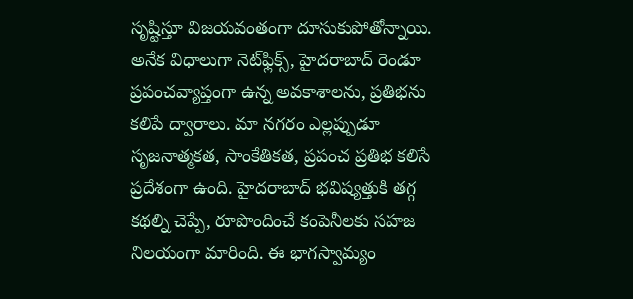సృష్టిస్తూ విజయవంతంగా దూసుకుపోతోన్నాయి. అనేక విధాలుగా నెట్‌ఫ్లిక్స్, హైదరాబాద్ రెండూ ప్రపంచవ్యాప్తంగా ఉన్న అవకాశాలను, ప్రతిభను కలిపే ద్వారాలు. మా నగరం ఎల్లప్పుడూ సృజనాత్మకత, సాంకేతికత, ప్రపంచ ప్రతిభ కలిసే ప్రదేశంగా ఉంది. హైదరాబాద్ భవిష్యత్తుకి తగ్గ కథల్ని చెప్పే, రూపొందించే కంపెనీలకు సహజ నిలయంగా మారింది. ఈ భాగస్వామ్యం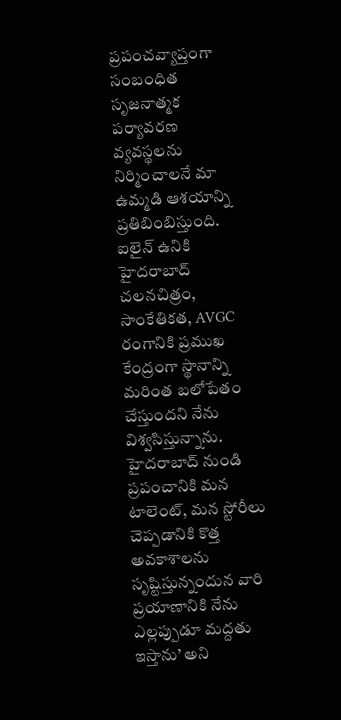ప్రపంచవ్యాప్తంగా సంబంధిత సృజనాత్మక పర్యావరణ వ్యవస్థలను నిర్మించాలనే మా ఉమ్మడి ఆశయాన్ని ప్రతిబింబిస్తుంది. ఐలైన్ ఉనికి హైదరాబాద్ చలనచిత్రం, సాంకేతికత, AVGC రంగానికి ప్రముఖ కేంద్రంగా స్థానాన్ని మరింత బలోపేతం చేస్తుందని నేను విశ్వసిస్తున్నాను. హైదరాబాద్ నుండి ప్రపంచానికి మన టాలెంట్, మన స్టోరీలు చెప్పడానికి కొత్త అవకాశాలను సృష్టిస్తున్నందున వారి ప్రయాణానికి నేను ఎల్లప్పుడూ మద్దతు ఇస్తాను’ అని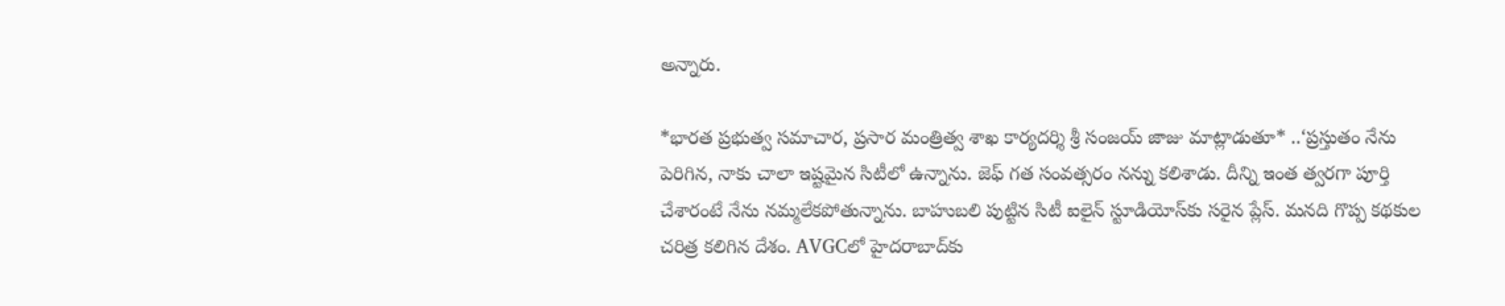అన్నారు.

*భారత ప్రభుత్వ సమాచార, ప్రసార మంత్రిత్వ శాఖ కార్యదర్శి శ్రీ సంజయ్ జాజు మాట్లాడుతూ* ..‘ప్రస్తుతం నేను పెరిగిన, నాకు చాలా ఇష్టమైన సిటీలో ఉన్నాను. జెఫ్ గత సంవత్సరం నన్ను కలిశాడు. దీన్ని ఇంత త్వరగా పూర్తి చేశారంటే నేను నమ్మలేకపోతున్నాను. బాహుబలి పుట్టిన సిటీ ఐలైన్ స్టూడియోస్‌కు సరైన ప్లేస్. మనది గొప్ప కథకుల చరిత్ర కలిగిన దేశం. AVGCలో హైదరాబాద్‌కు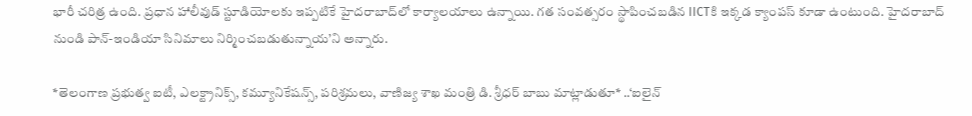భారీ చరిత్ర ఉంది. ప్రధాన హాలీవుడ్ స్టూడియోలకు ఇప్పటికే హైదరాబాద్‌లో కార్యాలయాలు ఉన్నాయి. గత సంవత్సరం స్థాపించబడిన IICTకి ఇక్కడ క్యాంపస్ కూడా ఉంటుంది. హైదరాబాద్ నుండి పాన్-ఇండియా సినిమాలు నిర్మించబడుతున్నాయ’ని అన్నారు.

*తెలంగాణ ప్రభుత్వ ఐటీ, ఎలక్ట్రానిక్స్, కమ్యూనికేషన్స్, పరిశ్రమలు, వాణిజ్య శాఖ మంత్రి డి. శ్రీధర్ బాబు మాట్లాడుతూ* ..‘ఐలైన్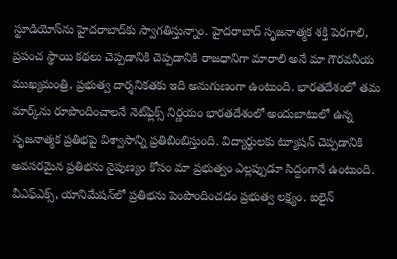స్టూడియోస్‌ను హైదరాబాద్‌కు స్వాగతిస్తున్నాం. హైదరాబాద్ సృజనాత్మక శక్తి పెరగాలి, ప్రపంచ స్థాయి కథలు చెప్పడానికి చెప్పడానికి రాజధానిగా మారాలి అనే మా గౌరవనీయ ముఖ్యమంత్రి, ప్రభుత్వ దార్శనికతకు ఇది అనుగుణంగా ఉంటుంది. భారతదేశంలో తమ మార్క్‌ను రూపొందించాలనే నెట్‌ఫ్లిక్స్ నిర్ణయం భారతదేశంలో అందుబాటులో ఉన్న సృజనాత్మక ప్రతిభపై విశ్వాసాన్ని ప్రతిబింబిస్తుంది. విద్యార్థులకు ట్యూషన్ చెప్పడానికి అవసరమైన ప్రతిభను నైపుణ్యం కోసం మా ప్రభుత్వం ఎల్లప్పుడూ సిద్దంగానే ఉంటుంది. వీఎఫ్ఎక్స్, యానిమేషన్‌లో ప్రతిభను పెంపొందించడం ప్రభుత్వ లక్ష్యం. ఐలైన్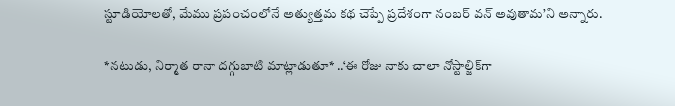స్టూడియోలతో, మేము ప్రపంచంలోనే అత్యుత్తమ కథ చెప్పే ప్రదేశంగా నంబర్ వన్ అవుతామ’ని అన్నారు.

*నటుడు, నిర్మాత రానా దగ్గుబాటి మాట్లాడుతూ* ..‘ఈ రోజు నాకు చాలా నోస్టాల్జిక్‌గా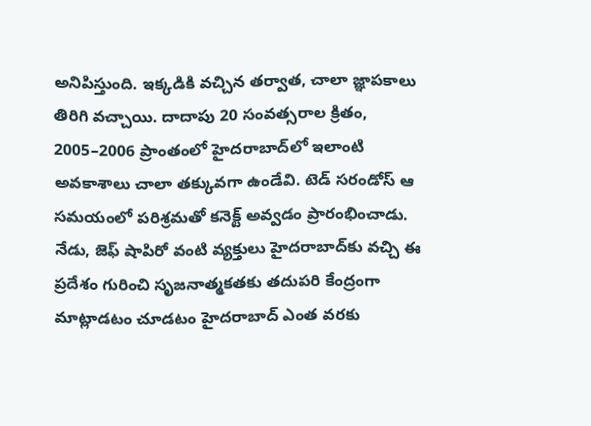అనిపిస్తుంది. ఇక్కడికి వచ్చిన తర్వాత, చాలా జ్ఞాపకాలు తిరిగి వచ్చాయి. దాదాపు 20 సంవత్సరాల క్రితం, 2005–2006 ప్రాంతంలో హైదరాబాద్‌లో ఇలాంటి అవకాశాలు చాలా తక్కువగా ఉండేవి. టెడ్ సరండోస్ ఆ సమయంలో పరిశ్రమతో కనెక్ట్ అవ్వడం ప్రారంభించాడు. నేడు, జెఫ్ షాపిరో వంటి వ్యక్తులు హైదరాబాద్‌కు వచ్చి ఈ ప్రదేశం గురించి సృజనాత్మకతకు తదుపరి కేంద్రంగా మాట్లాడటం చూడటం హైదరాబాద్ ఎంత వరకు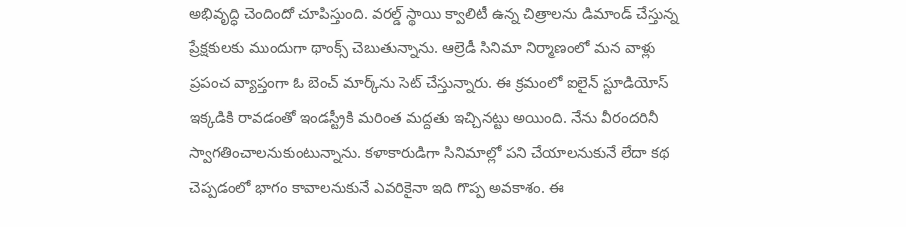అభివృద్ధి చెందిందో చూపిస్తుంది. వరల్డ్ స్థాయి క్వాలిటీ ఉన్న చిత్రాలను డిమాండ్ చేస్తున్న ప్రేక్షకులకు ముందుగా థాంక్స్ చెబుతున్నాను. ఆల్రెడీ సినిమా నిర్మాణంలో మన వాళ్లు ప్రపంచ వ్యాప్తంగా ఓ బెంచ్ మార్క్‌ను సెట్ చేస్తున్నారు. ఈ క్రమంలో ఐలైన్ స్టూడియోస్ ఇక్కడికి రావడంతో ఇండస్ట్రీకి మరింత మద్దతు ఇచ్చినట్టు అయింది. నేను వీరందరినీ స్వాగతించాలనుకుంటున్నాను. కళాకారుడిగా సినిమాల్లో పని చేయాలనుకునే లేదా కథ చెప్పడంలో భాగం కావాలనుకునే ఎవరికైనా ఇది గొప్ప అవకాశం. ఈ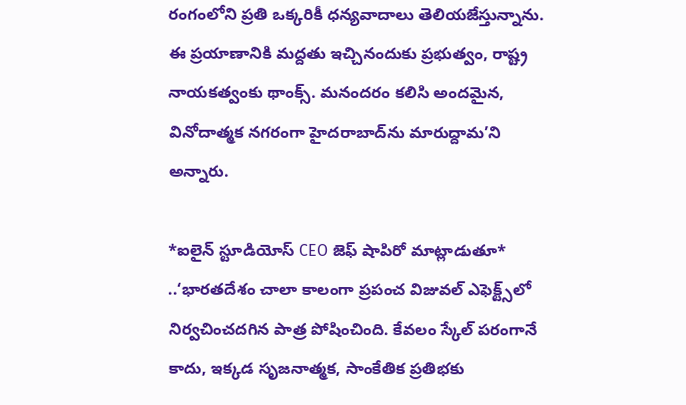రంగంలోని ప్రతి ఒక్కరికీ ధన్యవాదాలు తెలియజేస్తున్నాను. ఈ ప్రయాణానికి మద్దతు ఇచ్చినందుకు ప్రభుత్వం, రాష్ట్ర నాయకత్వంకు థాంక్స్. మనందరం కలిసి అందమైన, వినోదాత్మక నగరంగా హైదరాబాద్‌ను మారుద్దామ’ని అన్నారు.

*ఐలైన్ స్టూడియోస్ CEO జెఫ్ షాపిరో మాట్లాడుతూ* ..‘భారతదేశం చాలా కాలంగా ప్రపంచ విజువల్ ఎఫెక్ట్స్‌లో నిర్వచించదగిన పాత్ర పోషించింది. కేవలం స్కేల్ పరంగానే కాదు, ఇక్కడ సృజనాత్మక, సాంకేతిక ప్రతిభకు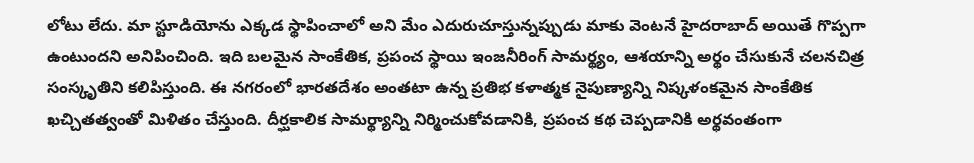లోటు లేదు. మా స్టూడియోను ఎక్కడ స్థాపించాలో అని మేం ఎదురుచూస్తున్నప్పుడు మాకు వెంటనే హైదరాబాద్ అయితే గొప్పగా ఉంటుందని అనిపించింది. ఇది బలమైన సాంకేతిక, ప్రపంచ స్థాయి ఇంజనీరింగ్ సామర్థ్యం, ఆశయాన్ని అర్థం చేసుకునే చలనచిత్ర సంస్కృతిని కలిపిస్తుంది. ఈ నగరంలో భారతదేశం అంతటా ఉన్న ప్రతిభ కళాత్మక నైపుణ్యాన్ని నిష్కళంకమైన సాంకేతిక ఖచ్చితత్వంతో మిళితం చేస్తుంది. దీర్ఘకాలిక సామర్థ్యాన్ని నిర్మించుకోవడానికి, ప్రపంచ కథ చెప్పడానికి అర్థవంతంగా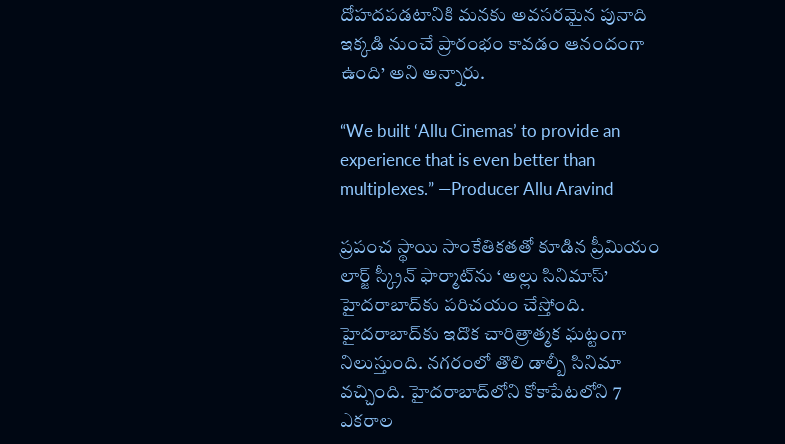దోహదపడటానికి మనకు అవసరమైన పునాది ఇక్కడి నుంచే ప్రారంభం కావడం ఆనందంగా ఉంది’ అని అన్నారు.

“We built ‘Allu Cinemas’ to provide an experience that is even better than multiplexes.” —Producer Allu Aravind

ప్రపంచ స్థాయి సాంకేతికతతో కూడిన ప్రీమియం లార్జ్ స్క్రీన్ ఫార్మాట్‌ను ‘అల్లు సినిమాస్’ హైదరాబాద్‌కు పరిచయం చేస్తోంది. హైదరాబాద్‌కు ఇదొక చారిత్రాత్మక ఘట్టంగా నిలుస్తుంది. నగరంలో తొలి డాల్బీ సినిమా వచ్చింది. హైదరాబాద్‌లోని కోకాపేటలోని 7 ఎకరాల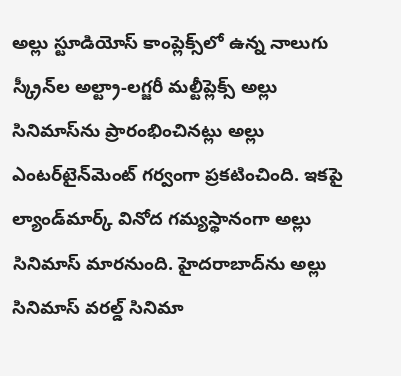అల్లు స్టూడియోస్ కాంప్లెక్స్‌లో ఉన్న నాలుగు స్క్రీన్‌ల అల్ట్రా-లగ్జరీ మల్టీప్లెక్స్ అల్లు సినిమాస్‌ను ప్రారంభించినట్లు అల్లు ఎంటర్‌టైన్‌మెంట్ గర్వంగా ప్రకటించింది. ఇకపై ల్యాండ్‌మార్క్ వినోద గమ్యస్థానంగా అల్లు సినిమాస్ మారనుంది. హైదరాబాద్‌ను అల్లు సినిమాస్ వరల్డ్ సినిమా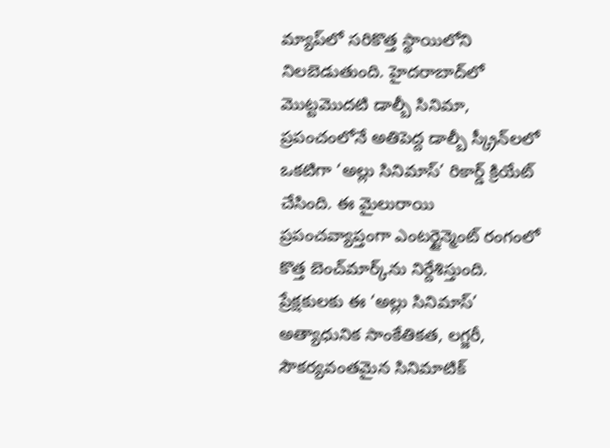మ్యాప్‌లో సరికొత్త స్థాయిలోని నిలబెడుతుంది. హైదరాబాద్‌లో మొట్టమొదటి డాల్బీ సినిమా, ప్రపంచంలోనే అతిపెద్ద డాల్బీ స్క్రీన్‌లలో ఒకటిగా ‘అల్లు సినిమాస్’ రికార్డ్ క్రియేట్ చేసింది. ఈ మైలురాయి ప్రపంచవ్యాప్తంగా ఎంటర్టైన్మెంట్ రంగంలో కొత్త బెంచ్‌మార్క్‌ను నిర్దేశిస్తుంది. ప్రేక్షకులకు ఈ ‘అల్లు సినిమాస్’ అత్యాధునిక సాంకేతికత, లగ్జరీ, సౌకర్యవంతమైన సినిమాటిక్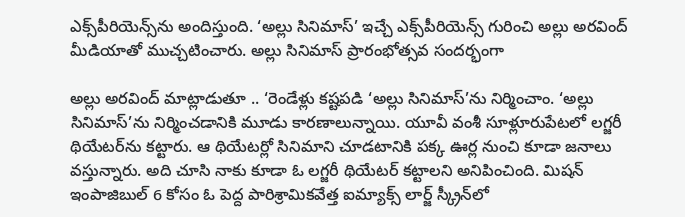ఎక్స్‌పీరియెన్స్‌ను అందిస్తుంది. ‘అల్లు సినిమాస్’ ఇచ్చే ఎక్స్‌పీరియెన్స్ గురించి అల్లు అరవింద్ మీడియాతో ముచ్చటించారు. అల్లు సినిమాస్ ప్రారంభోత్సవ సందర్భంగా

అల్లు అరవింద్ మాట్లాడుతూ .. ‘రెండేళ్లు కష్టపడి ‘అల్లు సినిమాస్’ను నిర్మించాం. ‘అల్లు సినిమాస్’ను నిర్మించడానికి మూడు కారణాలున్నాయి. యూవీ వంశీ సూళ్లూరుపేటలో లగ్జరీ థియేటర్‌ను కట్టారు. ఆ థియేటర్లో సినిమాని చూడటానికి పక్క ఊర్ల నుంచి కూడా జనాలు వస్తున్నారు. అది చూసి నాకు కూడా ఓ లగ్జరీ థియేటర్ కట్టాలని అనిపించింది. మిషన్ ఇంపాజిబుల్ 6 కోసం ఓ పెద్ద పారిశ్రామికవేత్త ఐమ్యాక్స్ లార్జ్ స్క్రీన్‌లో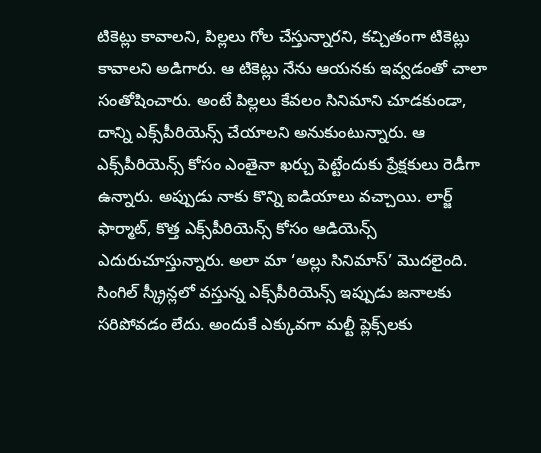టికెట్లు కావాలని, పిల్లలు గోల చేస్తున్నారని, కచ్చితంగా టికెట్లు కావాలని అడిగారు. ఆ టికెట్లు నేను ఆయనకు ఇవ్వడంతో చాలా సంతోషించారు. అంటే పిల్లలు కేవలం సినిమాని చూడకుండా, దాన్ని ఎక్స్‌పీరియెన్స్ చేయాలని అనుకుంటున్నారు. ఆ ఎక్స్‌పీరియెన్స్ కోసం ఎంతైనా ఖర్చు పెట్టేందుకు ప్రేక్షకులు రెడీగా ఉన్నారు. అప్పుడు నాకు కొన్ని ఐడియాలు వచ్చాయి. లార్జ్ ఫార్మాట్, కొత్త ఎక్స్‌పీరియెన్స్ కోసం ఆడియెన్స్ ఎదురుచూస్తున్నారు. అలా మా ‘అల్లు సినిమాస్’ మొదలైంది. సింగిల్ స్క్రీన్లలో వస్తున్న ఎక్స్‌పీరియెన్స్ ఇప్పుడు జనాలకు సరిపోవడం లేదు. అందుకే ఎక్కువగా మల్టీ ప్లెక్స్‌లకు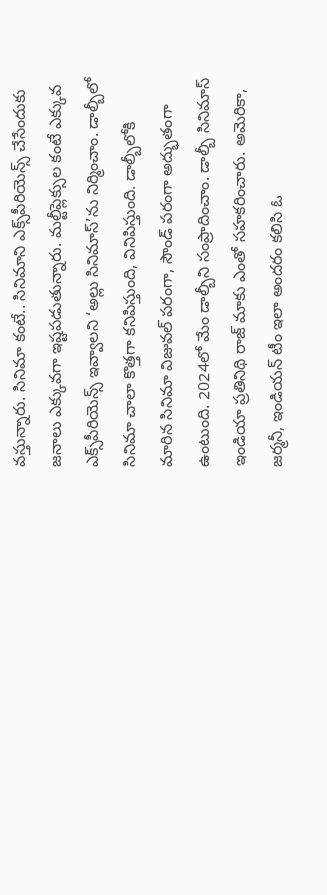వస్తున్నారు. సినిమా కంటే.. సినిమాని ఎక్స్‌పీరియెన్స్ చేసేందుకు జనాలు ఎక్కువగా ఇష్టపడుతున్నారు. మల్టీప్లెక్సుల కంటే ఎక్కువ ఎక్స్‌పీరియెన్స్ ఇవ్వాలని ‘అల్లు సినిమాస్’ను నిర్మించాం. డాల్బీలో సినిమా చాలా కొత్తగా కనిపిస్తుంది, వినిపిస్తుంది. డాల్బీలోకి మారిన సినిమా విజువల్ పరంగా, సౌండ్ పరంగా అద్భుతంగా ఉంటుంది. 2024లో మేం డాల్బీని సంప్రాదించాం. డాల్బీ సినిమాస్ ఇండియా ప్రతినిథి రాజ్ మాకు ఎంతో సహకరించారు. అమెరికా, జర్మనీ, ఇండియన్ టీం ఇలా అందరం కలిసి ఓ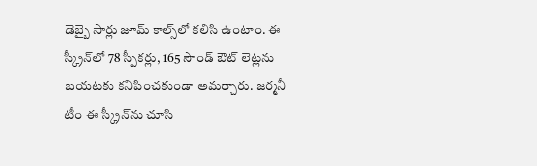డెబ్బై సార్లు జూమ్ కాల్స్‌లో కలిసి ఉంటాం. ఈ స్క్రీన్‌లో 78 స్పీకర్లు, 165 సౌండ్ ఔట్ లెట్లను బయటకు కనిపించకుండా అమర్చారు. జర్మనీ టీం ఈ స్క్రీన్‌ను చూసి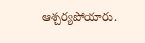ఆశ్చర్యపోయారు.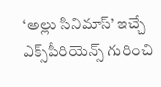‘అల్లు సినిమాస్’ ఇచ్చే ఎక్స్‌పీరియెన్స్ గురించి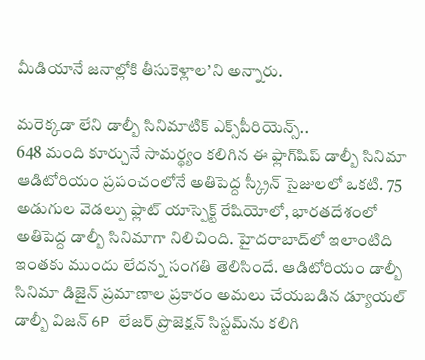మీడియానే జనాల్లోకి తీసుకెళ్లాల’ని అన్నారు.

మరెక్కడా లేని డాల్బీ సినిమాటిక్ ఎక్స్‌పీరియెన్స్..
648 మంది కూర్చునే సామర్థ్యం కలిగిన ఈ ఫ్లాగ్‌షిప్ డాల్బీ సినిమా ఆడిటోరియం ప్రపంచంలోనే అతిపెద్ద స్క్రీన్ సైజులలో ఒకటి. 75 అడుగుల వెడల్పు ఫ్లాట్ యాస్పెక్ట్ రేషియోలో, భారతదేశంలో అతిపెద్ద డాల్బీ సినిమాగా నిలిచింది. హైదరాబాద్‌లో ఇలాంటిది ఇంతకు ముందు లేదన్న సంగతి తెలిసిందే. ఆడిటోరియం డాల్బీ సినిమా డిజైన్ ప్రమాణాల ప్రకారం అమలు చేయబడిన డ్యూయల్ డాల్బీ విజన్ 6P లేజర్ ప్రొజెక్షన్ సిస్టమ్‌ను కలిగి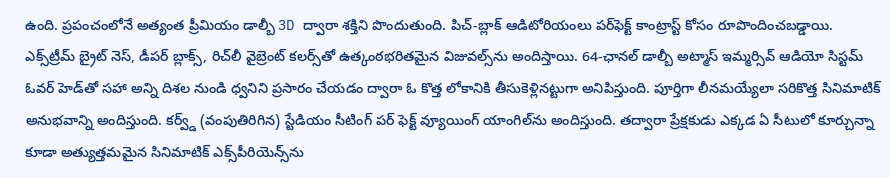ఉంది. ప్రపంచంలోనే అత్యంత ప్రీమియం డాల్బీ 3D ద్వారా శక్తిని పొందుతుంది. పిచ్-బ్లాక్ ఆడిటోరియంలు పర్‌ఫెక్ట్ కాంట్రాస్ట్ కోసం రూపొందించబడ్డాయి. ఎక్స్‌ట్రీమ్ బ్రైట్ నెస్, డీపర్ బ్లాక్స్, రిచ్‌లీ వైబ్రెంట్ కలర్స్‌తో ఉత్కంఠభరితమైన విజువల్స్‌ను అందిస్తాయి. 64-ఛానల్ డాల్బీ అట్మాస్ ఇమ్మర్సివ్ ఆడియో సిస్టమ్ ఓవర్ హెడ్‌తో సహా అన్ని దిశల నుండి ధ్వనిని ప్రసారం చేయడం ద్వారా ఓ కొత్త లోకానికి తీసుకెళ్లినట్టుగా అనిపిస్తుంది. పూర్తిగా లీనమయ్యేలా సరికొత్త సినిమాటిక్ అనుభవాన్ని అందిస్తుంది. కర్వ్డ్ (వంపుతిరిగిన) స్టేడియం సీటింగ్ పర్ ఫెక్ట్ వ్యూయింగ్ యాంగిల్‌ను అందిస్తుంది. తద్వారా ప్రేక్షకుడు ఎక్కడ ఏ సీటులో కూర్చున్నా కూడా అత్యుత్తమమైన సినిమాటిక్ ఎక్స్‌పీరియెన్స్‌ను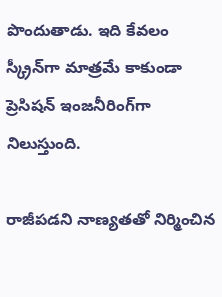పొందుతాడు. ఇది కేవలం స్క్రీన్‌గా మాత్రమే కాకుండా ప్రెసిషన్ ఇంజనీరింగ్‌గా నిలుస్తుంది.

రాజీపడని నాణ్యతతో నిర్మించిన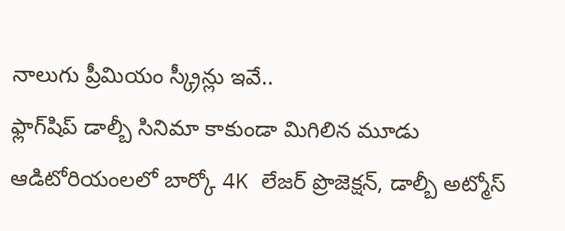నాలుగు ప్రీమియం స్క్రీన్లు ఇవే..
ఫ్లాగ్‌షిప్ డాల్బీ సినిమా కాకుండా మిగిలిన మూడు ఆడిటోరియంలలో బార్కో 4K లేజర్ ప్రొజెక్షన్, డాల్బీ అట్మోస్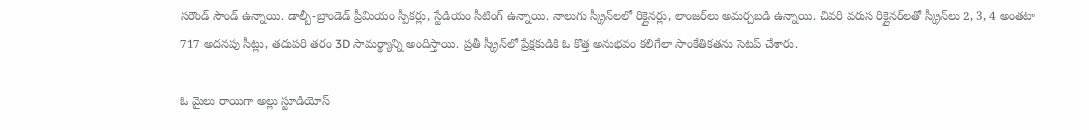సరౌండ్ సౌండ్ ఉన్నాయి. డాల్బీ-బ్రాండెడ్ ప్రీమియం స్పీకర్లు, స్టేడియం సీటింగ్ ఉన్నాయి. నాలుగు స్క్రీన్‌లలో రిక్లైనర్లు, లాంజర్‌లు అమర్చబడి ఉన్నాయి. చివరి వరుస రిక్లైనర్‌లతో స్క్రీన్‌లు 2, 3, 4 అంతటా 717 అదనపు సీట్లు, తదుపరి తరం 3D సామర్థ్యాన్ని అందిస్తాయి. ప్రతీ స్క్రీన్‌లో ప్రేక్షకుడికి ఓ కొత్త అనుభవం కలిగేలా సాంకేతికతను సెటప్ చేశారు.

ఓ మైలు రాయిగా అల్లు స్టూడియోస్‌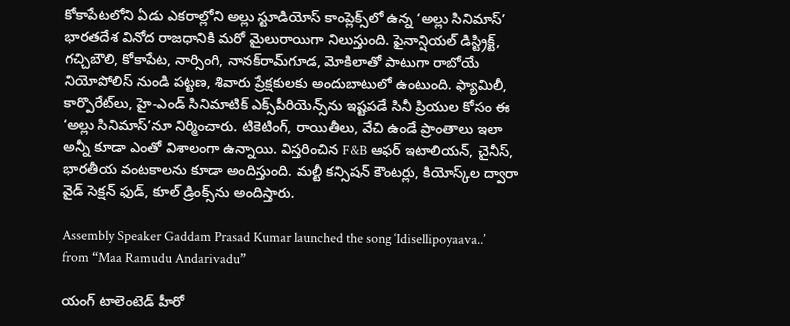కోకాపేటలోని ఏడు ఎకరాల్లోని అల్లు స్టూడియోస్ కాంప్లెక్స్‌లో ఉన్న ‘అల్లు సినిమాస్’ భారతదేశ వినోద రాజధానికి మరో మైలురాయిగా నిలుస్తుంది. ఫైనాన్షియల్ డిస్ట్రిక్ట్, గచ్చిబౌలి, కోకాపేట, నార్సింగి, నానక్‌రామ్‌గూడ, మోకిలాతో పాటుగా రాబోయే నియోపోలిస్ నుండి పట్టణ, శివారు ప్రేక్షకులకు అందుబాటులో ఉంటుంది. ఫ్యామిలీ, కార్పొరేట్‌లు, హై-ఎండ్ సినిమాటిక్ ఎక్స్‌పీరియెన్స్‌ను ఇష్టపడే సినీ ప్రియుల కోసం ఈ ‘అల్లు సినిమాస్’నూ నిర్మించారు. టికెటింగ్, రాయితీలు, వేచి ఉండే ప్రాంతాలు ఇలా అన్నీ కూడా ఎంతో విశాలంగా ఉన్నాయి. విస్తరించిన F&B ఆఫర్ ఇటాలియన్, చైనీస్, భారతీయ వంటకాలను కూడా అందిస్తుంది. మల్టీ కన్సిషన్ కౌంటర్లు, కియోస్క్‌ల ద్వారా వైడ్ సెక్షన్ ఫుడ్, కూల్ డ్రింక్స్‌ను అందిస్తారు.

Assembly Speaker Gaddam Prasad Kumar launched the song ‘Idisellipoyaava..’ from “Maa Ramudu Andarivadu”

యంగ్ టాలెంటెడ్ హీరో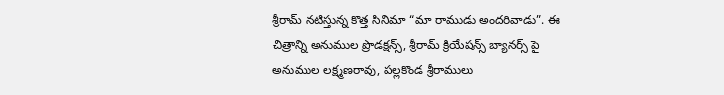శ్రీరామ్ నటిస్తున్న కొత్త సినిమా “మా రాముడు అందరివాడు”. ఈ చిత్రాన్ని అనుముల ప్రొడక్షన్స్, శ్రీరామ్ క్రియేషన్స్ బ్యానర్స్ పై అనుముల లక్ష్మణరావు, పల్లకొండ శ్రీరాములు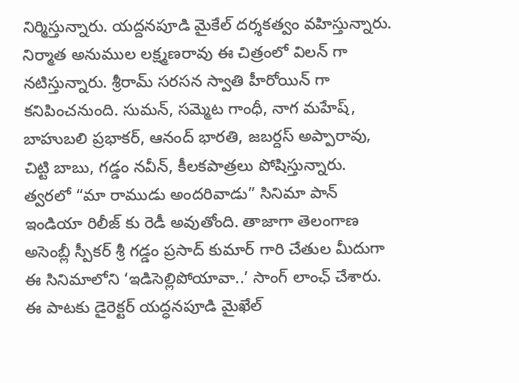నిర్మిస్తున్నారు. యద్దనపూడి మైకేల్ దర్శకత్వం వహిస్తున్నారు. నిర్మాత అనుముల లక్ష్మణరావు ఈ చిత్రంలో విలన్ గా నటిస్తున్నారు. శ్రీరామ్ సరసన స్వాతి హీరోయిన్ గా కనిపించనుంది. సుమన్, సమ్మెట గాంధీ, నాగ మహేష్, బాహుబలి ప్రభాకర్, ఆనంద్ భారతి, జబర్దస్ అప్పారావు, చిట్టి బాబు, గడ్డం నవీన్, కీలకపాత్రలు పోషిస్తున్నారు. త్వరలో “మా రాముడు అందరివాడు” సినిమా పాన్ ఇండియా రిలీజ్ కు రెడీ అవుతోంది. తాజాగా తెలంగాణ అసెంబ్లీ స్పీకర్ శ్రీ గడ్డం ప్రసాద్ కుమార్ గారి చేతుల మీదుగా ఈ సినిమాలోని ‘ఇడిసెల్లిపోయావా..’ సాంగ్ లాంఛ్ చేశారు. ఈ పాటకు డైరెక్టర్ యద్ధనపూడి మైఖేల్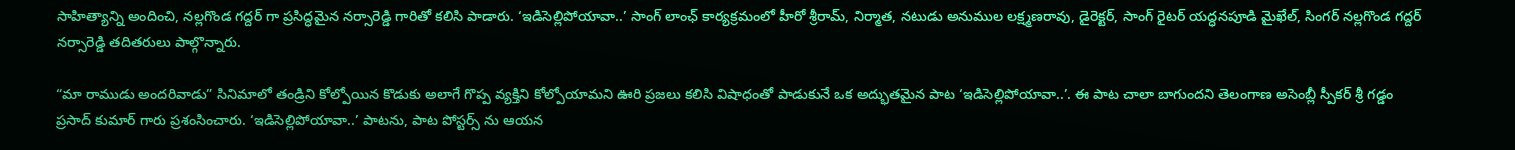సాహిత్యాన్ని అందించి, నల్లగొండ గద్దర్ గా ప్రసిద్ధమైన నర్సారెడ్డి గారితో కలిసి పాడారు. ‘ఇడిసెల్లిపోయావా..’ సాంగ్ లాంఛ్ కార్యక్రమంలో హీరో శ్రీరామ్, నిర్మాత, నటుడు అనుముల లక్ష్మణరావు, డైరెక్టర్, సాంగ్ రైటర్ యద్ధనపూడి మైఖేల్, సింగర్ నల్లగొండ గద్దర్ నర్సారెడ్డి తదితరులు పాల్గొన్నారు.

“మా రాముడు అందరివాడు” సినిమాలో తండ్రిని కోల్పోయిన కొడుకు అలాగే గొప్ప వ్యక్తిని కోల్పోయామని ఊరి ప్రజలు కలిసి విషాధంతో పాడుకునే ఒక అద్భుతమైన పాట ‘ఇడిసెల్లిపోయావా..’. ఈ పాట చాలా బాగుందని తెలంగాణ అసెంబ్లీ స్పీకర్ శ్రీ గడ్డం ప్రసాద్ కుమార్ గారు ప్రశంసించారు. ‘ఇడిసెల్లిపోయావా..’ పాటను, పాట పోస్టర్స్ ను ఆయన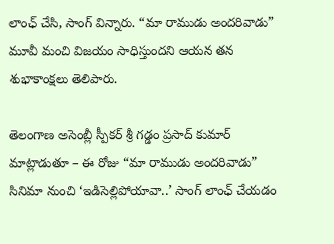లాంఛ్ చేసి, సాంగ్ విన్నారు. “మా రాముడు అందరివాడు” మూవీ మంచి విజయం సాధిస్తుందని ఆయన తన శుభాకాంక్షలు తెలిపారు.

తెలంగాణ అసెంబ్లీ స్పీకర్ శ్రీ గడ్డం ప్రసాద్ కుమార్ మాట్లాడుతూ – ఈ రోజు “మా రాముడు అందరివాడు” సినిమా నుంచి ‘ఇడిసెల్లిపోయావా..’ సాంగ్ లాంఛ్ చేయడం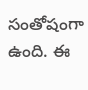సంతోషంగా ఉంది. ఈ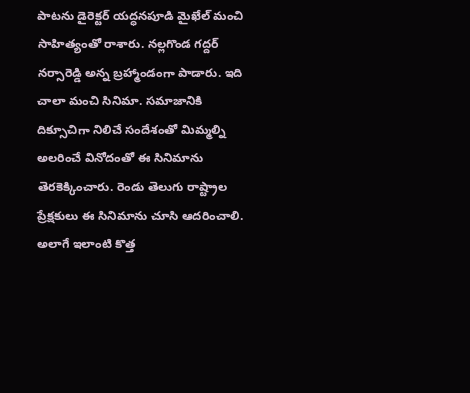పాటను డైరెక్టర్ యద్ధనపూడి మైఖేల్ మంచి సాహిత్యంతో రాశారు. నల్లగొండ గద్దర్ నర్సారెడ్డి అన్న బ్రహ్మాండంగా పాడారు. ఇది చాలా మంచి సినిమా. సమాజానికి దిక్సూచిగా నిలిచే సందేశంతో మిమ్మల్ని అలరించే వినోదంతో ఈ సినిమాను తెరకెక్కించారు. రెండు తెలుగు రాష్ట్రాల ప్రేక్షకులు ఈ సినిమాను చూసి ఆదరించాలి. అలాగే ఇలాంటి కొత్త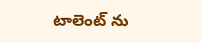టాలెంట్ ను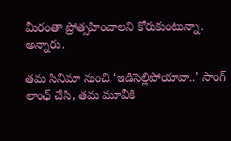మీరంతా ప్రోత్సహించాలని కోరుకుంటున్నా. అన్నారు.

తమ సినిమా నుంచి ‘ఇడిసెల్లిపోయావా..’ సాంగ్ లాంఛ్ చేసి, తమ మూవీకి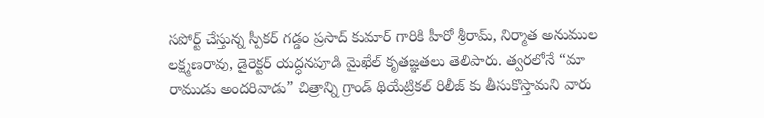సపోర్ట్ చేస్తున్న స్పీకర్ గడ్డం ప్రసాద్ కుమార్ గారికి హీరో శ్రీరామ్, నిర్మాత అనుముల లక్ష్మణరావు, డైరెక్టర్ యద్ధనపూడి మైఖేల్ కృతజ్ఞతలు తెలిపారు. త్వరలోనే “మా రాముడు అందరివాడు” చిత్రాన్ని గ్రాండ్ థియేట్రికల్ రిలీజ్ కు తీసుకొస్తామని వారు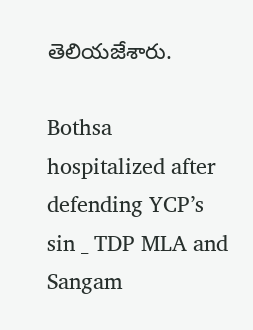తెలియజేశారు.

Bothsa hospitalized after defending YCP’s sin _ TDP MLA and Sangam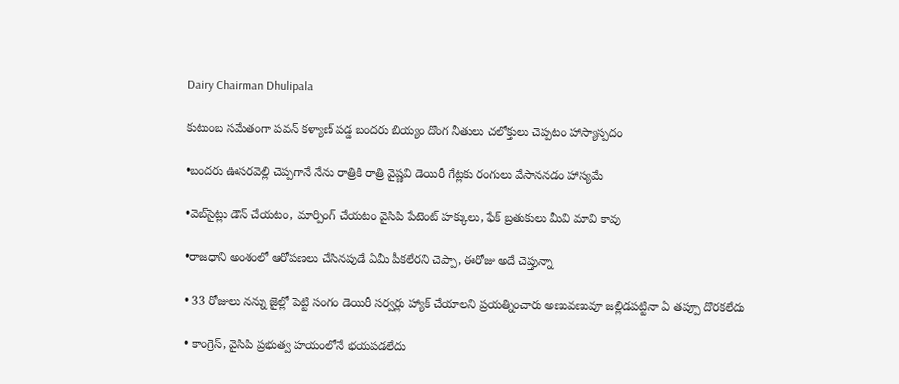Dairy Chairman Dhulipala

కుటుంబ సమేతంగా పవన్ కళ్యాణ్ పడ్డ బందరు బియ్యం దొంగ నీతులు చలోక్తులు చెప్పటం హాస్యాస్పదం

•బందరు ఊసరవెల్లి చెప్పగానే నేను రాత్రికి రాత్రి వైష్ణవి డెయిరీ గేట్లకు రంగులు వేసాననడం హాస్యమే

•వెబ్‌సైట్లు డౌన్ చేయటం, మార్పింగ్ చేయటం వైసిపి పేటెంట్ హక్కులు, ఫేక్ బ్రతుకులు మీవి మావి కావు

•రాజధాని అంశంలో ఆరోపణలు చేసినపుడే ఏమీ పీకలేరని చెప్పా, ఈరోజు అదే చెప్తున్నా

• 33 రోజులు నన్ను జైల్లో పెట్టి సంగం డెయిరీ సర్వర్లు హ్యాక్ చేయాలని ప్రయత్నించారు అణువణువూ జల్లిడపట్టినా ఏ తప్పూ దొరకలేదు

• కాంగ్రెస్, వైసిపి ప్రభుత్వ హయంలోనే భయపడలేదు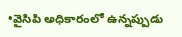•వైసిపి అధికారంలో ఉన్నప్పుడు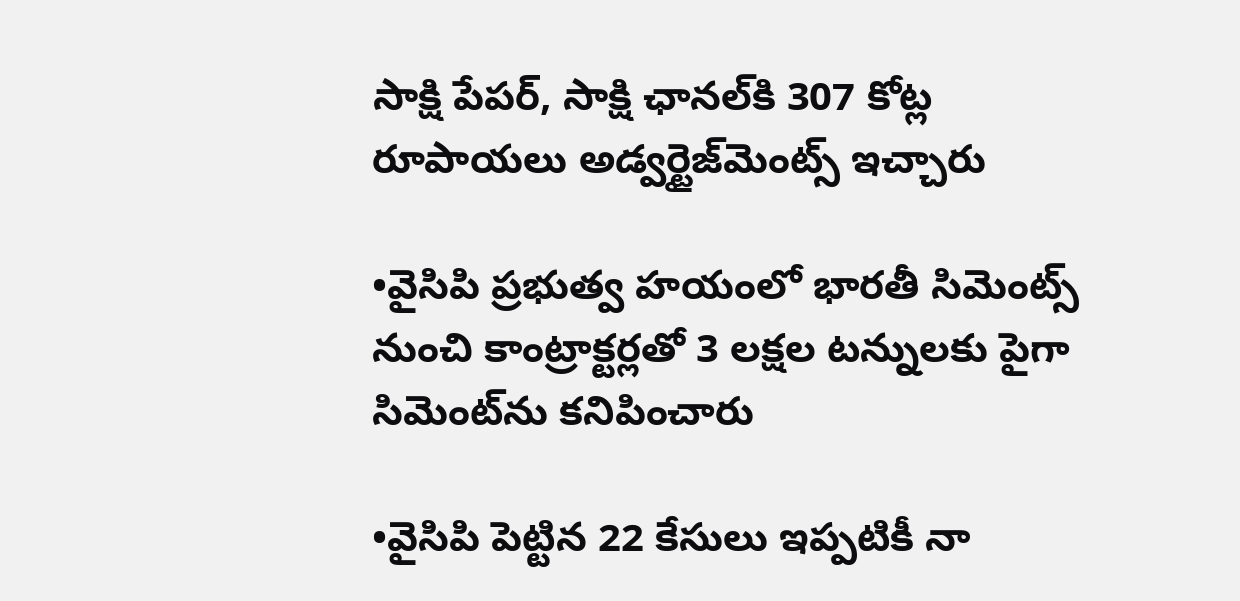సాక్షి పేపర్‌, సాక్షి ఛానల్‌కి 307 కోట్ల రూపాయలు అడ్వర్టైజ్‌మెంట్స్ ఇచ్చారు

•వైసిపి ప్రభుత్వ హయంలో భారతీ సిమెంట్స్ నుంచి కాంట్రాక్టర్లతో 3 లక్షల టన్నులకు పైగా సిమెంట్‌ను కనిపించారు

•వైసిపి పెట్టిన 22 కేసులు ఇప్పటికీ నా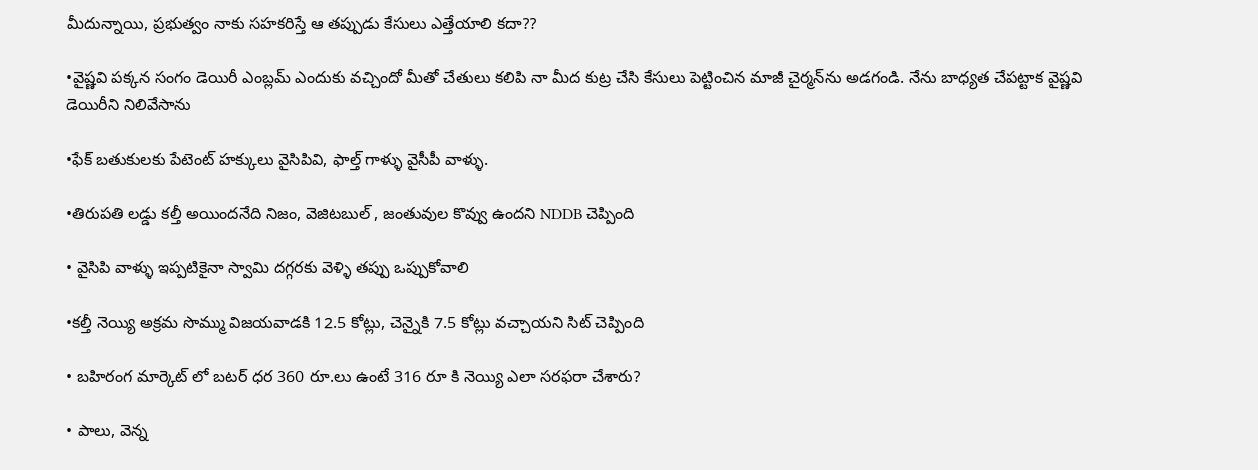మీదున్నాయి, ప్రభుత్వం నాకు సహకరిస్తే ఆ తప్పుడు కేసులు ఎత్తేయాలి కదా??

•వైష్ణవి పక్కన సంగం డెయిరీ ఎంబ్లమ్ ఎందుకు వచ్చిందో మీతో చేతులు కలిపి నా మీద కుట్ర చేసి కేసులు పెట్టించిన మాజీ చైర్మన్‌ను అడగండి. నేను బాధ్యత చేపట్టాక వైష్ణవి డెయిరీని నిలివేసాను

•ఫేక్ బతుకులకు పేటెంట్ హక్కులు వైసిపివి, ఫాల్త్ గాళ్ళు వైసీపీ వాళ్ళు.

•తిరుపతి లడ్డు కల్తీ అయిందనేది నిజం, వెజిటబుల్ , జంతువుల కొవ్వు ఉందని NDDB చెప్పింది

• వైసిపి వాళ్ళు ఇప్పటికైనా స్వామి దగ్గరకు వెళ్ళి తప్పు ఒప్పుకోవాలి

•కల్తీ నెయ్యి అక్రమ సొమ్ము విజయవాడకి 12.5 కోట్లు, చెన్నైకి 7.5 కోట్లు వచ్చాయని సిట్ చెప్పింది

• బహిరంగ మార్కెట్ లో బటర్ ధర 360 రూ.లు ఉంటే 316 రూ కి నెయ్యి ఎలా సరఫరా చేశారు?

• పాలు, వెన్న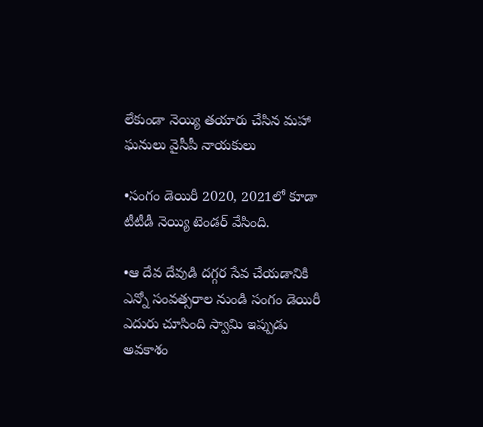లేకుండా నెయ్యి తయారు చేసిన మహా ఘనులు వైసీపీ నాయకులు

•సంగం డెయిరీ 2020, 2021లో కూడా టీటీడీ నెయ్యి టెండర్ వేసింది.

•ఆ దేవ దేవుడి దగ్గర సేవ చేయడానికి ఎన్నో సంవత్సరాల నుండి సంగం డెయిరీ ఎదురు చూసింది స్వామి ఇప్పుడు అవకాశం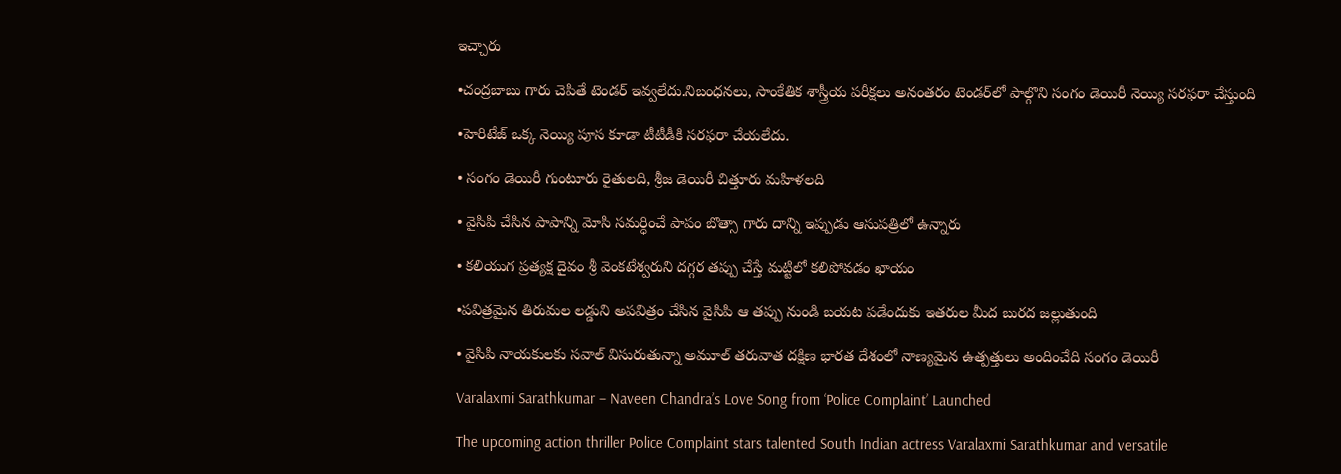ఇచ్చారు

•చంద్రబాబు గారు చెపితే టెండర్ ఇవ్వలేదు.నిబంధనలు, సాంకేతిక శాస్త్రీయ పరీక్షలు అనంతరం టెండర్‌లో పాల్గొని సంగం డెయిరీ నెయ్యి సరఫరా చేస్తుంది

•హెరిటేజ్ ఒక్క నెయ్యి పూస కూడా టీటీడీకి సరఫరా చేయలేదు.

• సంగం డెయిరీ గుంటూరు రైతులది, శ్రీజ డెయిరీ చిత్తూరు మహిళలది

• వైసిపి చేసిన పాపాన్ని మోసి సమర్ధించే పాపం బొత్సా గారు దాన్ని ఇప్పుడు ఆసుపత్రిలో ఉన్నారు

• కలియుగ ప్రత్యక్ష దైవం శ్రీ వెంకటేశ్వరుని దగ్గర తప్పు చేస్తే మట్టిలో కలిపోవడం ఖాయం

•పవిత్రమైన తిరుమల లడ్డుని అపవిత్రం చేసిన వైసిపి ఆ తప్పు నుండి బయట పడేందుకు ఇతరుల మీద బురద జల్లుతుంది

• వైసిపి నాయకులకు సవాల్ విసురుతున్నా అమూల్ తరువాత దక్షిణ భారత దేశంలో నాణ్యమైన ఉత్పత్తులు అందించేది సంగం డెయిరీ

Varalaxmi Sarathkumar – Naveen Chandra’s Love Song from ‘Police Complaint’ Launched

The upcoming action thriller Police Complaint stars talented South Indian actress Varalaxmi Sarathkumar and versatile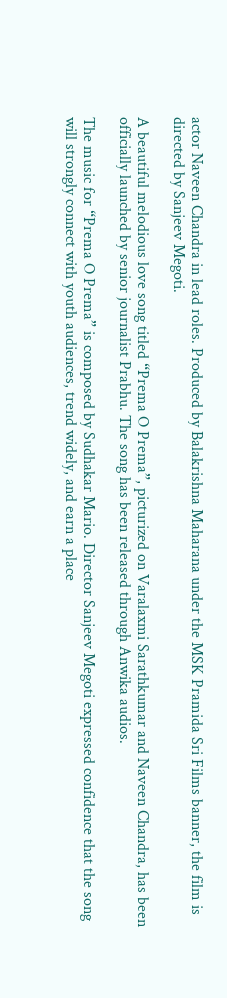actor Naveen Chandra in lead roles. Produced by Balakrishna Maharana under the MSK Pramida Sri Films banner, the film is directed by Sanjeev Megoti.

A beautiful melodious love song titled “Prema O Prema”, picturized on Varalaxmi Sarathkumar and Naveen Chandra, has been officially launched by senior journalist Prabhu. The song has been released through Anwika audios.

The music for “Prema O Prema” is composed by Sudhakar Mario. Director Sanjeev Megoti expressed confidence that the song will strongly connect with youth audiences, trend widely, and earn a place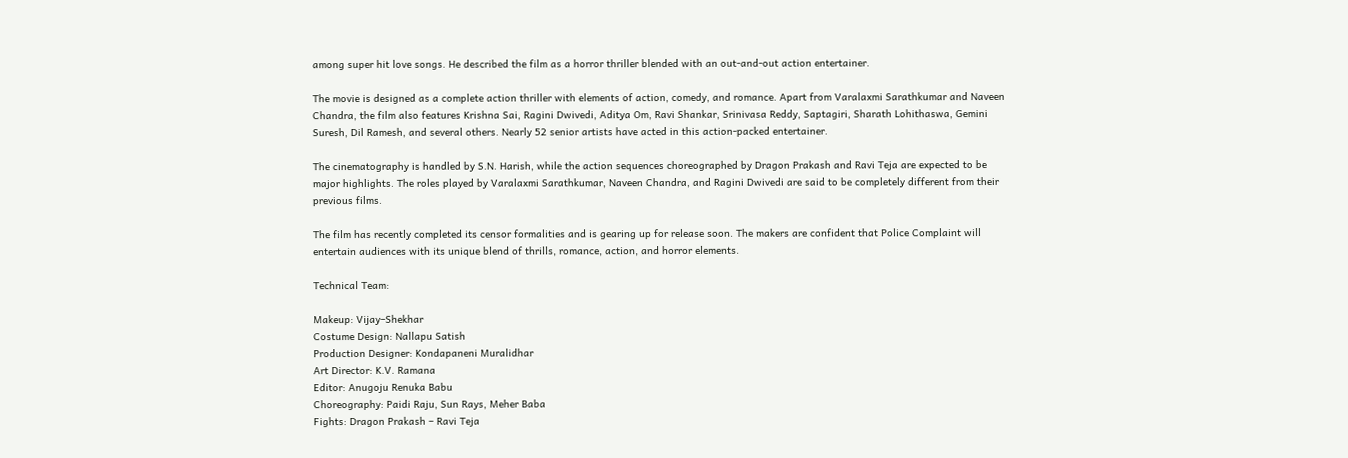among super hit love songs. He described the film as a horror thriller blended with an out-and-out action entertainer.

The movie is designed as a complete action thriller with elements of action, comedy, and romance. Apart from Varalaxmi Sarathkumar and Naveen Chandra, the film also features Krishna Sai, Ragini Dwivedi, Aditya Om, Ravi Shankar, Srinivasa Reddy, Saptagiri, Sharath Lohithaswa, Gemini Suresh, Dil Ramesh, and several others. Nearly 52 senior artists have acted in this action-packed entertainer.

The cinematography is handled by S.N. Harish, while the action sequences choreographed by Dragon Prakash and Ravi Teja are expected to be major highlights. The roles played by Varalaxmi Sarathkumar, Naveen Chandra, and Ragini Dwivedi are said to be completely different from their previous films.

The film has recently completed its censor formalities and is gearing up for release soon. The makers are confident that Police Complaint will entertain audiences with its unique blend of thrills, romance, action, and horror elements.

Technical Team:

Makeup: Vijay–Shekhar
Costume Design: Nallapu Satish
Production Designer: Kondapaneni Muralidhar
Art Director: K.V. Ramana
Editor: Anugoju Renuka Babu
Choreography: Paidi Raju, Sun Rays, Meher Baba
Fights: Dragon Prakash – Ravi Teja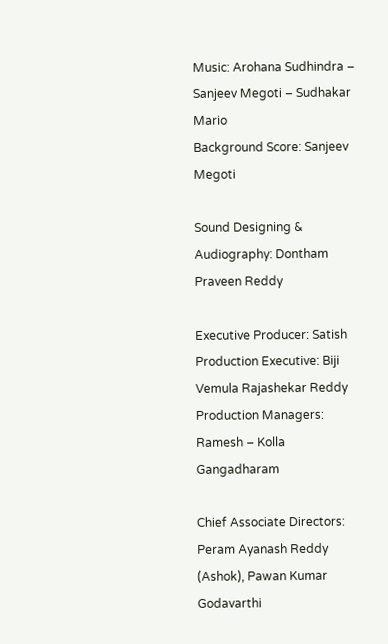Music: Arohana Sudhindra – Sanjeev Megoti – Sudhakar Mario
Background Score: Sanjeev Megoti

Sound Designing & Audiography: Dontham Praveen Reddy

Executive Producer: Satish
Production Executive: Biji Vemula Rajashekar Reddy
Production Managers: Ramesh – Kolla Gangadharam

Chief Associate Directors: Peram Ayanash Reddy (Ashok), Pawan Kumar Godavarthi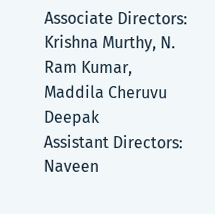Associate Directors: Krishna Murthy, N. Ram Kumar, Maddila Cheruvu Deepak
Assistant Directors: Naveen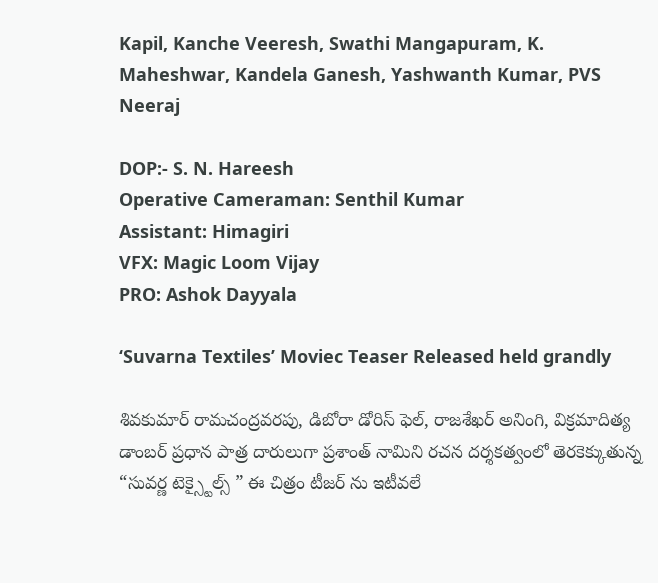Kapil, Kanche Veeresh, Swathi Mangapuram, K. Maheshwar, Kandela Ganesh, Yashwanth Kumar, PVS Neeraj

DOP:- S. N. Hareesh
Operative Cameraman: Senthil Kumar
Assistant: Himagiri
VFX: Magic Loom Vijay
PRO: Ashok Dayyala

‘Suvarna Textiles’ Moviec Teaser Released held grandly

శివకుమార్ రామచంద్రవరపు, డిబోరా డోరిస్ ఫెల్, రాజశేఖర్ అనింగి, విక్రమాదిత్య డాంబర్ ప్రధాన పాత్ర దారులుగా ప్రశాంత్ నామిని రచన దర్శకత్వంలో తెరకెక్కుతున్న “సువర్ణ టెక్స్టైల్స్ ” ఈ చిత్రం టీజర్ ను ఇటీవలే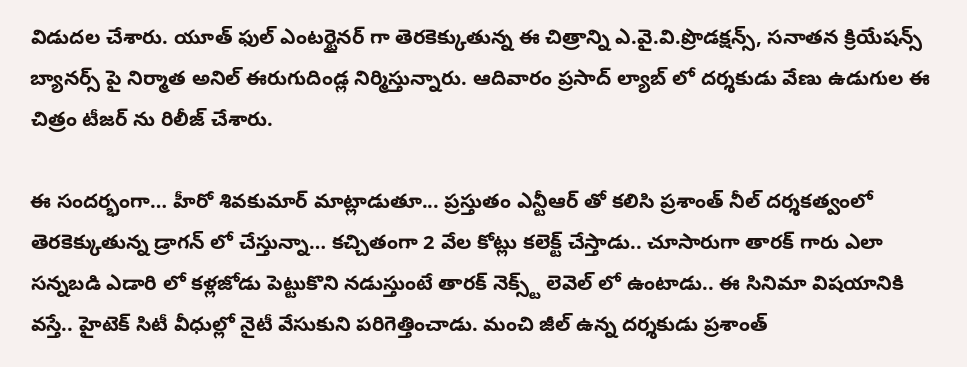విడుదల చేశారు. యూత్ ఫుల్ ఎంటర్టైనర్ గా తెరకెక్కుతున్న ఈ చిత్రాన్ని ఎ.వై.వి.ప్రొడక్షన్స్, సనాతన క్రియేషన్స్ బ్యానర్స్ పై నిర్మాత అనిల్ ఈరుగుదిండ్ల నిర్మిస్తున్నారు. ఆదివారం ప్రసాద్ ల్యాబ్ లో దర్శకుడు వేణు ఉడుగుల ఈ చిత్రం టీజర్ ను రిలీజ్ చేశారు.

ఈ సందర్భంగా… హీరో శివకుమార్ మాట్లాడుతూ... ప్రస్తుతం ఎన్టీఆర్ తో కలిసి ప్రశాంత్ నీల్ దర్శకత్వంలో తెరకెక్కుతున్న డ్రాగన్ లో చేస్తున్నా… కచ్చితంగా 2 వేల కోట్లు కలెక్ట్ చేస్తాడు.. చూసారుగా తారక్ గారు ఎలా సన్నబడి ఎడారి లో కళ్లజోడు పెట్టుకొని నడుస్తుంటే తారక్ నెక్స్ట్ లెవెల్ లో ఉంటాడు.. ఈ సినిమా విషయానికి వస్తే.. హైటెక్ సిటీ వీధుల్లో నైటీ వేసుకుని పరిగెత్తించాడు. మంచి జీల్ ఉన్న దర్శకుడు ప్రశాంత్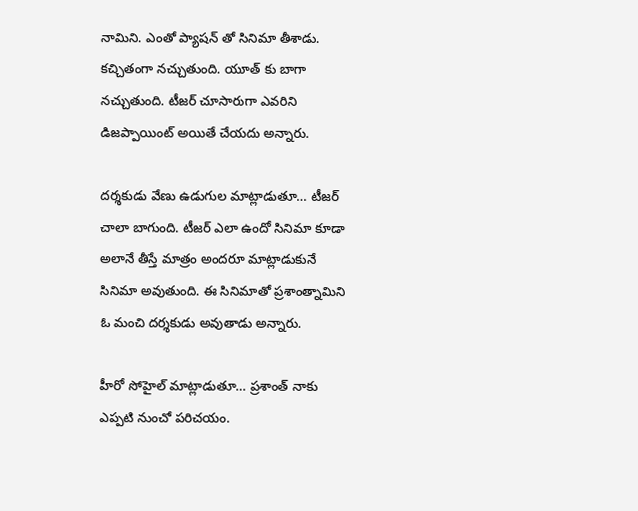నామిని. ఎంతో ప్యాషన్ తో సినిమా తీశాడు. కచ్చితంగా నచ్చుతుంది. యూత్ కు బాగా నచ్చుతుంది. టీజర్ చూసారుగా ఎవరిని డిజప్పాయింట్ అయితే చేయదు అన్నారు.

దర్శకుడు వేణు ఉడుగుల మాట్లాడుతూ… టీజర్ చాలా బాగుంది. టీజర్ ఎలా ఉందో సినిమా కూడా అలానే తీస్తే మాత్రం అందరూ మాట్లాడుకునే సినిమా అవుతుంది. ఈ సినిమాతో ప్రశాంత్నామిని ఓ మంచి దర్శకుడు అవుతాడు అన్నారు.

హీరో సోహైల్ మాట్లాడుతూ… ప్రశాంత్ నాకు ఎప్పటి నుంచో పరిచయం.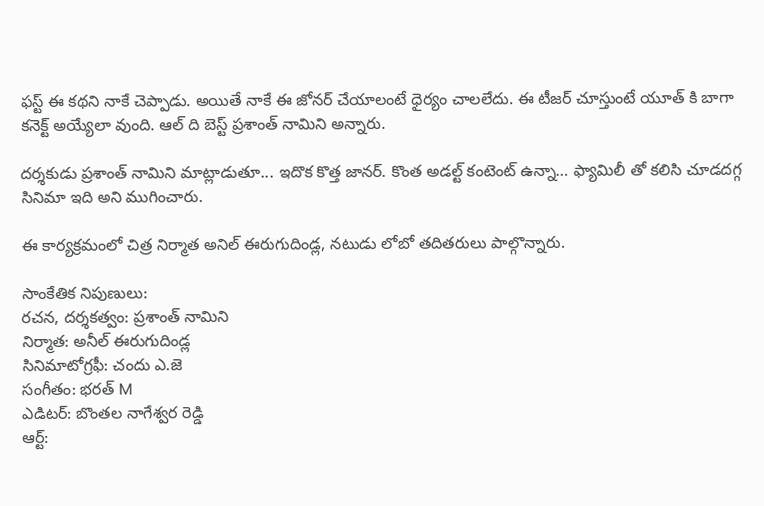ఫస్ట్ ఈ కథని నాకే చెప్పాడు. అయితే నాకే ఈ జోనర్ చేయాలంటే ధైర్యం చాలలేదు. ఈ టీజర్ చూస్తుంటే యూత్ కి బాగా కనెక్ట్ అయ్యేలా వుంది. ఆల్ ది బెస్ట్ ప్రశాంత్ నామిని అన్నారు.

దర్శకుడు ప్రశాంత్ నామిని మాట్లాడుతూ... ఇదొక కొత్త జానర్. కొంత అడల్ట్ కంటెంట్ ఉన్నా… ఫ్యామిలీ తో కలిసి చూడదగ్గ సినిమా ఇది అని ముగించారు.

ఈ కార్యక్రమంలో చిత్ర నిర్మాత అనిల్ ఈరుగుదిండ్ల, నటుడు లోబో తదితరులు పాల్గొన్నారు.

సాంకేతిక నిపుణులు:
రచన, దర్శకత్వం: ప్రశాంత్ నామిని
నిర్మాత: అనీల్ ఈరుగుదిండ్ల
సినిమాటోగ్రఫీ: చందు ఎ.జె
సంగీతం: భరత్ M
ఎడిటర్: బొంతల నాగేశ్వర రెడ్డి
ఆర్ట్: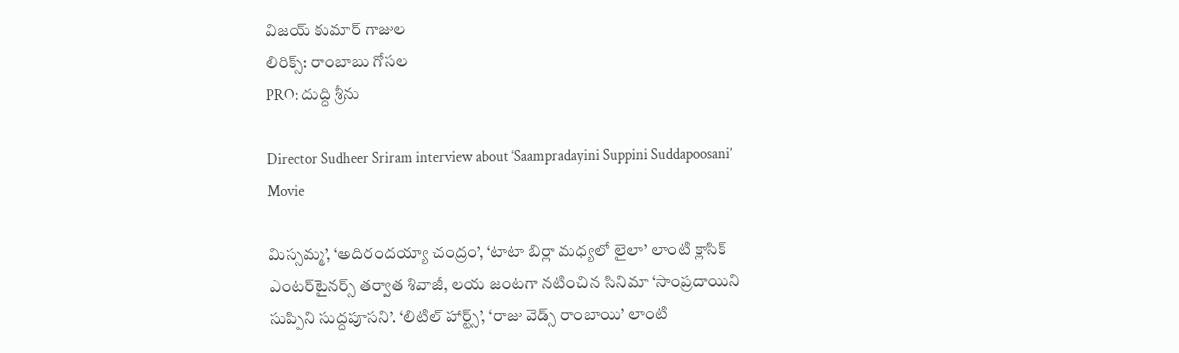విజయ్ కుమార్ గాజుల
లిరిక్స్: రాంబాబు గోసల
PRO: దుద్ది శ్రీను

Director Sudheer Sriram interview about ‘Saampradayini Suppini Suddapoosani’ Movie

మిస్సమ్మ’, ‘అదిరందయ్యా చంద్రం’, ‘టాటా బిర్లా మధ్యలో లైలా’ లాంటి క్లాసిక్ ఎంటర్‌టైనర్స్ తర్వాత శివాజీ, లయ జంటగా నటించిన సినిమా ‘సాంప్రదాయిని సుప్పిని సుద్దపూసని’. ‘లిటిల్ హార్ట్స్’, ‘రాజు వెడ్స్ రాంబాయి’ లాంటి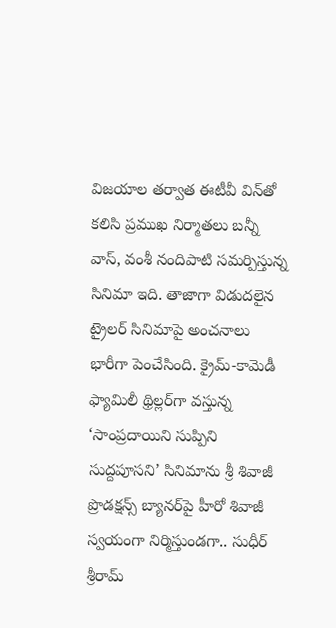విజయాల తర్వాత ఈటీవీ విన్‌తో కలిసి ప్రముఖ నిర్మాతలు బన్నీ వాస్, వంశీ నందిపాటి సమర్పిస్తున్న సినిమా ఇది. తాజాగా విడుదలైన ట్రైలర్ సినిమాపై అంచనాలు భారీగా పెంచేసింది. క్రైమ్-కామెడీ ఫ్యామిలీ థ్రిల్లర్‌గా వస్తున్న ‘సాంప్రదాయిని సుప్పిని సుద్దపూసని’ సినిమాను శ్రీ శివాజీ ప్రొడక్షన్స్ బ్యానర్‌పై హీరో శివాజీ స్వయంగా నిర్మిస్తుండగా.. సుధీర్ శ్రీరామ్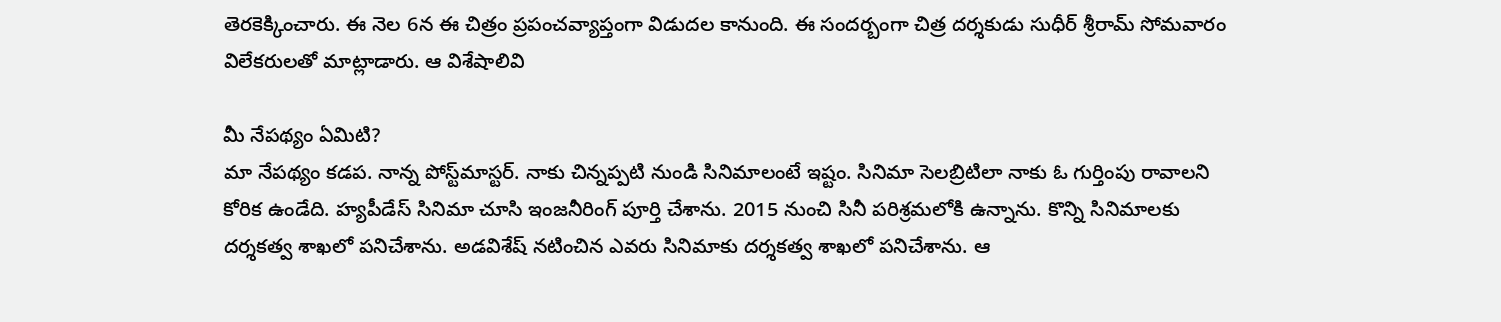తెరకెక్కించారు. ఈ నెల 6న ఈ చిత్రం ప్రపంచవ్యాప్తంగా విడుదల కానుంది. ఈ సందర్బంగా చిత్ర దర్శకుడు సుధీర్‌ శ్రీరామ్‌ సోమవారం విలేకరులతో మాట్లాడారు. ఆ విశేషాలివి

మీ నేపథ్యం ఏమిటి?
మా నేపథ్యం కడప. నాన్న పోస్ట్‌మాస్టర్‌. నాకు చిన్నప్పటి నుండి సినిమాలంటే ఇష్టం. సినిమా సెలబ్రిటిలా నాకు ఓ గుర్తింపు రావాలని కోరిక ఉండేది. హ్యపీడేస్‌ సినిమా చూసి ఇంజనీరింగ్‌ పూర్తి చేశాను. 2015 నుంచి సినీ పరిశ్రమలోకి ఉన్నాను. కొన్ని సినిమాలకు దర్శకత్వ శాఖలో పనిచేశాను. అడవిశేష్‌ నటించిన ఎవరు సినిమాకు దర్శకత్వ శాఖలో పనిచేశాను. ఆ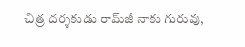చిత్ర దర్శకుడు రామ్‌జీ నాకు గురువు,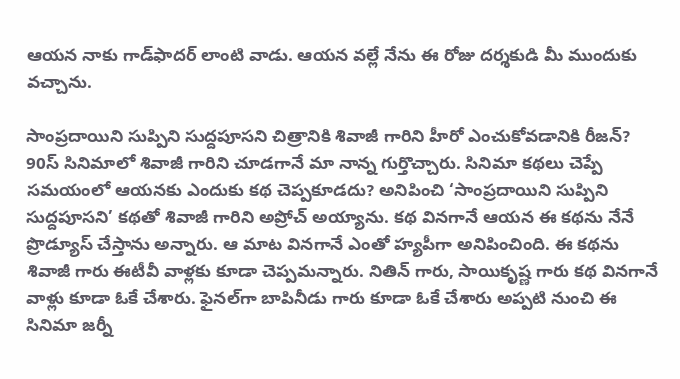ఆయన నాకు గాడ్‌ఫాదర్‌ లాంటి వాడు. ఆయన వల్లే నేను ఈ రోజు దర్శకుడి మీ ముందుకు వచ్చాను.

సాంప్రదాయిని సుప్పిని సుద్దపూసని చిత్రానికి శివాజీ గారిని హీరో ఎంచుకోవడానికి రీజన్‌?
90స్‌ సినిమాలో శివాజీ గారిని చూడగానే మా నాన్న గుర్తొచ్చారు. సినిమా కథలు చెప్పే సమయంలో ఆయనకు ఎందుకు కథ చెప్పకూడదు? అనిపించి ‘సాంప్రదాయిని సుప్పిని సుద్దపూసని’ కథతో శివాజీ గారిని అప్రోచ్‌ అయ్యాను. కథ వినగానే ఆయన ఈ కథను నేనే ప్రొడ్యూస్‌ చేస్తాను అన్నారు. ఆ మాట వినగానే ఎంతో హ్యపీగా అనిపించింది. ఈ కథను శివాజీ గారు ఈటీవీ వాళ్లకు కూడా చెప్పమన్నారు. నితిన్‌ గారు, సాయికృష్ణ గారు కథ వినగానే వాళ్లు కూడా ఓకే చేశారు. ఫైనల్‌గా బాపినీడు గారు కూడా ఓకే చేశారు అప్పటి నుంచి ఈ సినిమా జర్నీ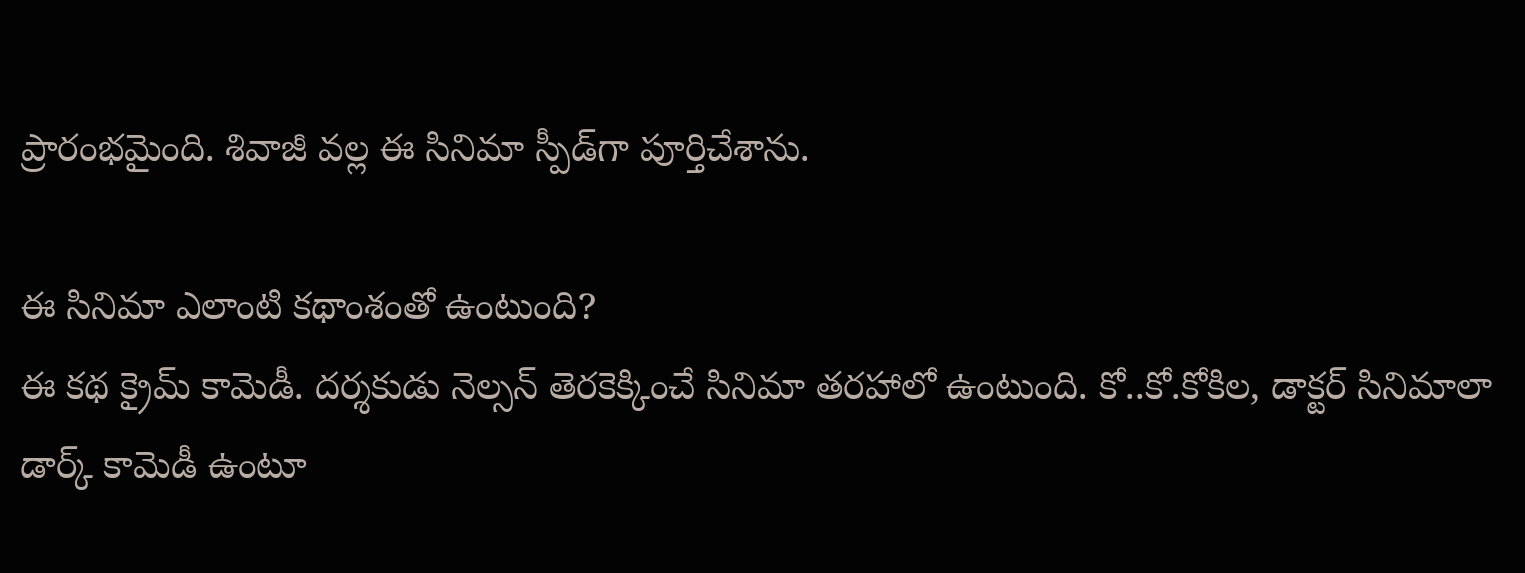ప్రారంభమైంది. శివాజీ వల్ల ఈ సినిమా స్పీడ్‌గా పూర్తిచేశాను.

ఈ సినిమా ఎలాంటి కథాంశంతో ఉంటుంది?
ఈ కథ క్రైమ్‌ కామెడీ. దర్శకుడు నెల్సన్‌ తెరకెక్కించే సినిమా తరహాలో ఉంటుంది. కో..కో.కోకిల, డాక్టర్‌ సినిమాలా డార్క్‌ కామెడీ ఉంటూ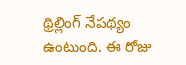థ్రిల్లింగ్‌ నేపథ్యం ఉంటుంది. ఈ రోజు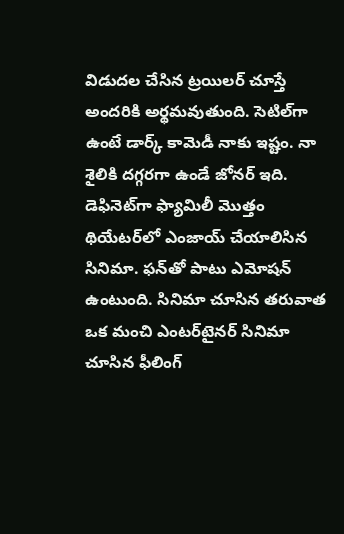విడుదల చేసిన ట్రయిలర్‌ చూస్తే అందరికి అర్థమవుతుంది. సెటిల్‌గా ఉంటే డార్క్‌ కామెడీ నాకు ఇష్టం. నా శైలికి దగ్గరగా ఉండే జోనర్‌ ఇది. డెఫినెట్‌గా ఫ్యామిలీ మొత్తం థియేటర్‌లో ఎంజాయ్‌ చేయాలిసిన సినిమా. ఫన్‌తో పాటు ఎమోషన్‌ ఉంటుంది. సినిమా చూసిన తరువాత ఒక మంచి ఎంటర్‌టైనర్‌ సినిమా చూసిన ఫీలింగ్‌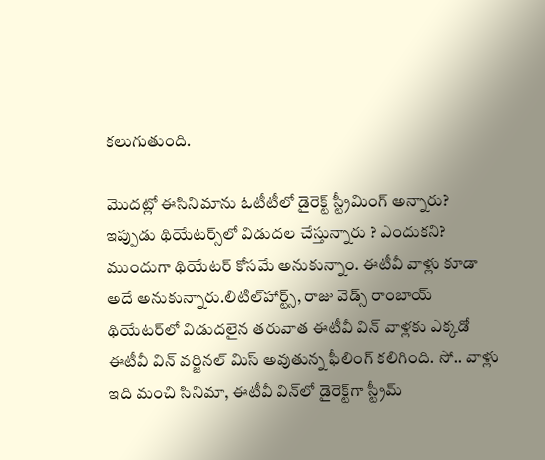కలుగుతుంది.

మొదట్లో ఈసినిమాను ఓటీటీలో డైరెక్ట్‌ స్ట్రీమింగ్‌ అన్నారు? ఇప్పుడు థియేటర్స్‌లో విడుదల చేస్తున్నారు ? ఎందుకని?
ముందుగా థియేటర్‌ కోసమే అనుకున్నాం. ఈటీవీ వాళ్లు కూడా అదే అనుకున్నారు.లిటిల్‌హార్ట్స్‌, రాజు వెడ్స్‌ రాంబాయ్‌ థియేటర్‌లో విడుదలైన తరువాత ఈటీవీ విన్‌ వాళ్లకు ఎక్కడో ఈటీవీ విన్‌ వర్జినల్‌ మిస్‌ అవుతున్న ఫీలింగ్‌ కలిగింది. సో.. వాళ్లు ఇది మంచి సినిమా, ఈటీవీ విన్‌లో డైరెక్ట్‌గా స్ట్రీమ్‌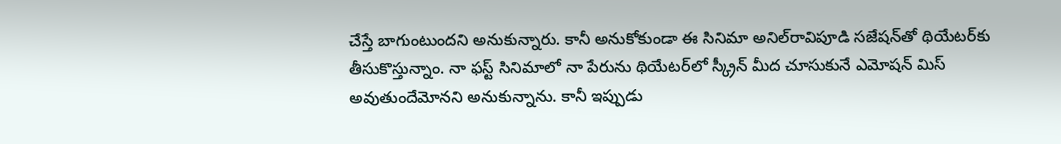చేస్తే బాగుంటుందని అనుకున్నారు. కానీ అనుకోకుండా ఈ సినిమా అనిల్‌రావిపూడి సజేషన్‌తో థియేటర్‌కు తీసుకొస్తున్నాం. నా ఫస్ట్‌ సినిమాలో నా పేరును థియేటర్‌లో స్క్రీన్‌ మీద చూసుకునే ఎమోషన్‌ మిస్‌ అవుతుందేమోనని అనుకున్నాను. కానీ ఇప్పుడు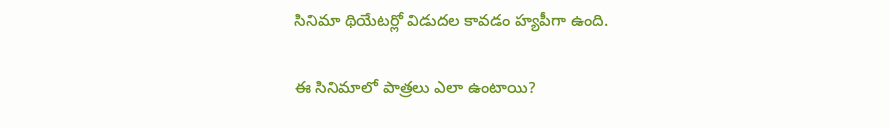సినిమా థియేటర్లో విడుదల కావడం హ్యపీగా ఉంది.

ఈ సినిమాలో పాత్రలు ఎలా ఉంటాయి?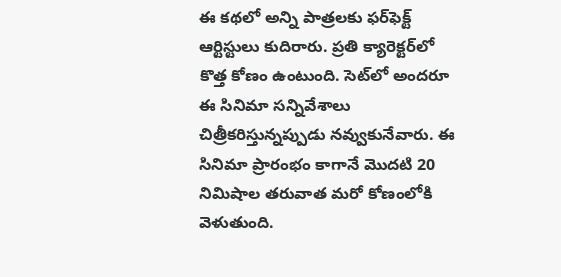ఈ కథలో అన్ని పాత్రలకు ఫర్‌ఫెక్ట్‌ ఆర్టిస్టులు కుదిరారు. ప్రతి క్యారెక్టర్‌లో కొత్త కోణం ఉంటుంది. సెట్‌లో అందరూ ఈ సినిమా సన్నివేశాలు చిత్రీకరిస్తున్నప్పుడు నవ్వుకునేవారు. ఈ సినిమా ప్రారంభం కాగానే మొదటి 20 నిమిషాల తరువాత మరో కోణంలోకి వెళుతుంది.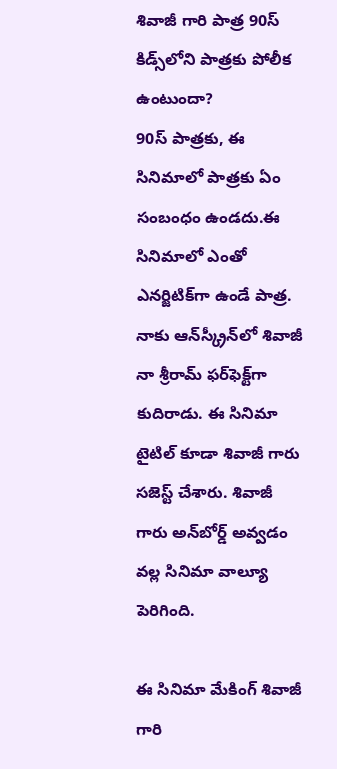శివాజీ గారి పాత్ర 90స్‌ కిడ్స్‌లోని పాత్రకు పోలీక ఉంటుందా?
90స్‌ పాత్రకు, ఈ సినిమాలో పాత్రకు ఏం సంబంధం ఉండదు.ఈ సినిమాలో ఎంతో ఎనర్జిటిక్‌గా ఉండే పాత్ర. నాకు ఆన్‌స్క్రీన్‌లో శివాజీ నా శ్రీరామ్‌ ఫర్‌ఫెక్ట్‌గా కుదిరాడు. ఈ సినిమా టైటిల్‌ కూడా శివాజీ గారు సజెస్ట్‌ చేశారు. శివాజీ గారు అన్‌బోర్డ్‌ అవ్వడం వల్ల సినిమా వాల్యూ పెరిగింది.

ఈ సినిమా మేకింగ్‌ శివాజీ గారి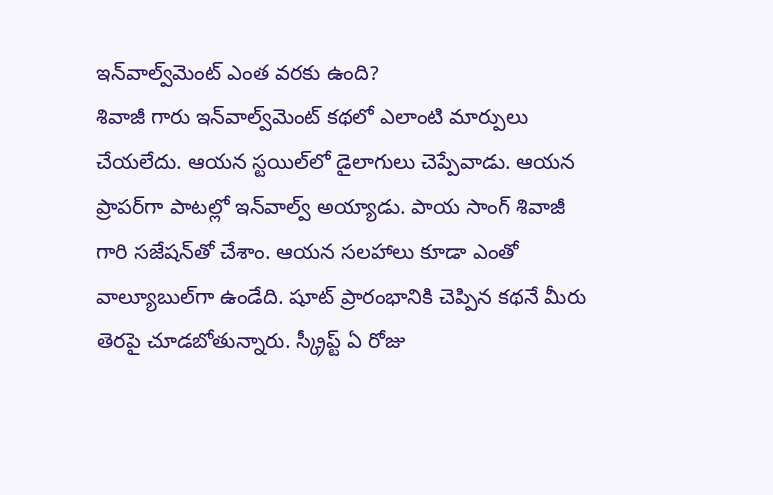ఇన్‌వాల్వ్‌మెంట్‌ ఎంత వరకు ఉంది?
శివాజీ గారు ఇన్‌వాల్వ్‌మెంట్‌ కథలో ఎలాంటి మార్పులు చేయలేదు. ఆయన స్టయిల్‌లో డైలాగులు చెప్పేవాడు. ఆయన ప్రాపర్‌గా పాటల్లో ఇన్‌వాల్వ్‌ అయ్యాడు. పాయ సాంగ్‌ శివాజీ గారి సజేషన్‌తో చేశాం. ఆయన సలహాలు కూడా ఎంతో వాల్యూబుల్‌గా ఉండేది. షూట్‌ ప్రారంభానికి చెప్పిన కథనే మీరు తెరపై చూడబోతున్నారు. స్క్రీప్ట్‌ ఏ రోజు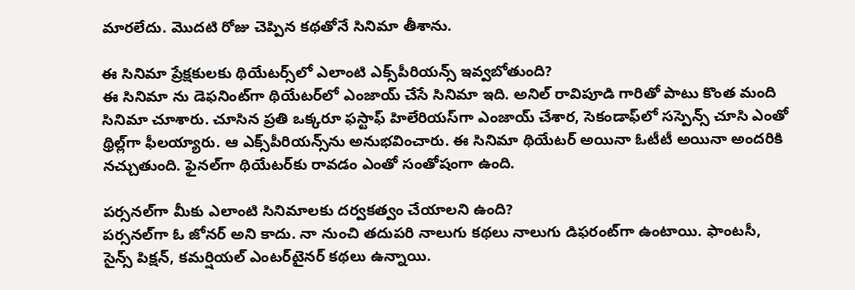మారలేదు. మొదటి రోజు చెప్పిన కథతోనే సినిమా తీశాను.

ఈ సినిమా ప్రేక్షకులకు థియేటర్స్‌లో ఎలాంటి ఎక్స్‌పీరియన్స్‌ ఇవ్వబోతుంది?
ఈ సినిమా ను డెఫనింట్‌గా థియేటర్‌లో ఎంజాయ్‌ చేసే సినిమా ఇది. అనిల్‌ రావిపూడి గారితో పాటు కొంత మంది సినిమా చూశారు. చూసిన ప్రతి ఒక్కరూ ఫస్టాఫ్‌ హిలేరియస్‌గా ఎంజాయ్‌ చేశార, సెకండాఫ్‌లో సస్పెన్స్‌ చూసి ఎంతో థ్రిల్ల్‌గా ఫీలయ్యారు. ఆ ఎక్స్‌పీరియన్స్‌ను అనుభవించారు. ఈ సినిమా థియేటర్‌ అయినా ఓటీటీ అయినా అందరికి నచ్చుతుంది. ఫైనల్‌గా థియేటర్‌కు రావడం ఎంతో సంతోషంగా ఉంది.

పర్సనల్‌గా మీకు ఎలాంటి సినిమాలకు దర్వకత్వం చేయాలని ఉంది?
పర్సనల్‌గా ఓ జోనర్‌ అని కాదు. నా నుంచి తదుపరి నాలుగు కథలు నాలుగు డిఫరంట్‌గా ఉంటాయి. ఫాంటసీ, సైన్స్‌ పిక్షన్‌, కమర్షియల్‌ ఎంటర్‌టైనర్‌ కథలు ఉన్నాయి.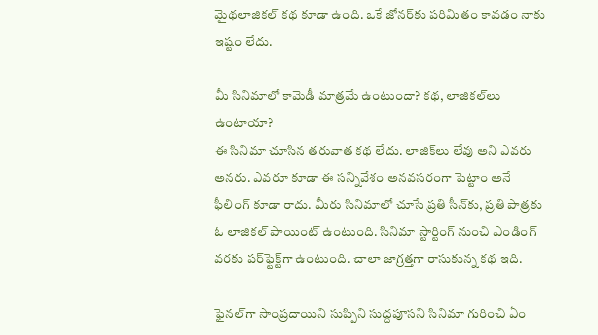మైథలాజికల్‌ కథ కూడా ఉంది. ఒకే జోనర్‌కు పరిమితం కావడం నాకు ఇష్టం లేదు.

మీ సినిమాలో కామెడీ మాత్రమే ఉంటుందా? కథ, లాజికల్‌లు ఉంటాయా?
ఈ సినిమా చూసిన తరువాత కథ లేదు. లాజిక్‌లు లేవు అని ఎవరు అనరు. ఎవరూ కూడా ఈ సన్నివేశం అనవసరంగా పెట్టాం అనే ఫీలింగ్‌ కూడా రాదు. మీరు సినిమాలో చూసే ప్రతి సీన్‌కు, ప్రతి పాత్రకు ఓ లాజికల్‌ పాయింట్‌ ఉంటుంది. సినిమా స్టార్టింగ్‌ నుంచి ఎండింగ్ వరకు పర్‌ఫ్టెక్ట్‌గా ఉంటుంది. చాలా జాగ్రత్తగా రాసుకున్న కథ ఇది.

ఫైనల్‌గా సాంప్రదాయిని సుప్పిని సుద్దపూసని సినిమా గురించి ఏం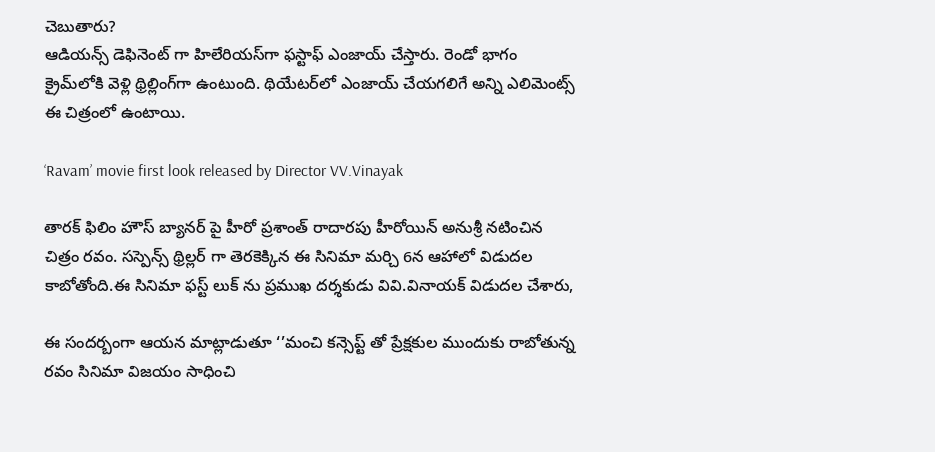చెబుతారు?
ఆడియన్స్‌ డెఫినెంట్‌ గా హిలేరియస్‌గా ఫస్టాఫ్‌ ఎంజాయ్‌ చేస్తారు. రెండో భాగం క్రైమ్‌లోకి వెళ్లి థ్రిల్లింగ్‌గా ఉంటుంది. థియేటర్‌లో ఎంజాయ్‌ చేయగలిగే అన్ని ఎలిమెంట్స్ ఈ చిత్రంలో ఉంటాయి.

‘Ravam’ movie first look released by Director VV.Vinayak

తారక్ ఫిలిం హౌస్ బ్యానర్ పై హీరో ప్రశాంత్ రాదారపు హీరోయిన్ అనుశ్రీ నటించిన చిత్రం రవం. సస్పెన్స్ థ్రిల్లర్ గా తెరకెక్కిన ఈ సినిమా మర్చి 6న ఆహాలో విడుదల కాబోతోంది.ఈ సినిమా ఫస్ట్ లుక్ ను ప్రముఖ దర్శకుడు వివి.వినాయక్ విడుదల చేశారు,

ఈ సందర్బంగా ఆయన మాట్లాడుతూ ‘’మంచి కన్సెప్ట్ తో ప్రేక్షకుల ముందుకు రాబోతున్న రవం సినిమా విజయం సాధించి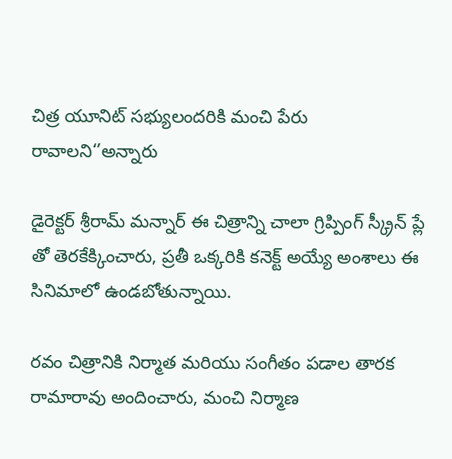చిత్ర యూనిట్ సభ్యులందరికి మంచి పేరు రావాలని‘’అన్నారు

డైరెక్టర్ శ్రీరామ్ మన్నార్ ఈ చిత్రాన్ని చాలా గ్రిప్పింగ్ స్క్రీన్ ప్లే తో తెరకేక్కించారు, ప్రతీ ఒక్కరికి కనెక్ట్ అయ్యే అంశాలు ఈ సినిమాలో ఉండబోతున్నాయి.

రవం చిత్రానికి నిర్మాత మరియు సంగీతం పడాల తారక రామారావు అందించారు, మంచి నిర్మాణ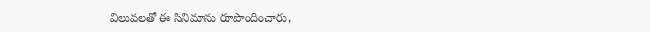విలువలతో ఈ సినిమాను రూపొందించారు,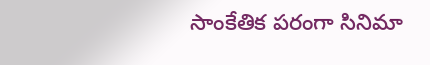సాంకేతిక పరంగా సినిమా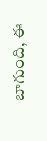బాగుంది, ఈ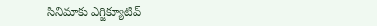సినిమాకు ఎగ్జిక్యూటివ్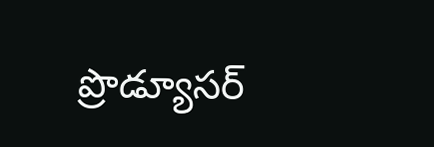ప్రొడ్యూసర్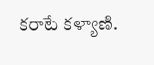కరాటే కళ్యాణి.